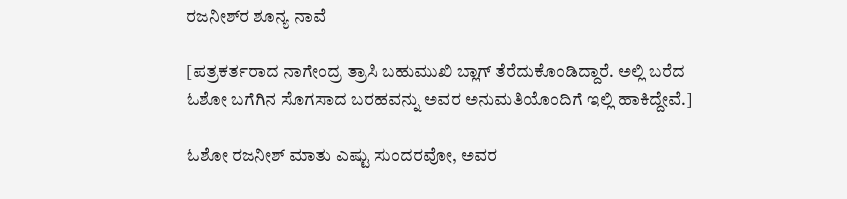ರಜನೀಶ್‌‌ರ ಶೂನ್ಯ ನಾವೆ

[ಪತ್ರಕರ್ತರಾದ ನಾಗೇಂದ್ರ ತ್ರಾಸಿ ಬಹುಮುಖಿ ಬ್ಲಾಗ್ ತೆರೆದುಕೊಂಡಿದ್ದಾರೆ. ಅಲ್ಲಿ ಬರೆದ ಓಶೋ ಬಗೆಗಿನ ಸೊಗಸಾದ ಬರಹವನ್ನು ಅವರ ಅನುಮತಿಯೊಂದಿಗೆ ಇಲ್ಲಿ ಹಾಕಿದ್ದೇವೆ.]

ಓಶೋ ರಜನೀಶ್ ಮಾತು ಎಷ್ಟು ಸುಂದರವೋ, ಅವರ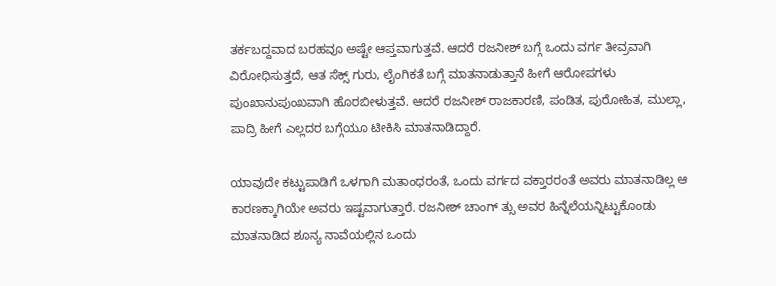ತರ್ಕಬದ್ದವಾದ ಬರಹವೂ ಅಷ್ಟೇ ಆಪ್ತವಾಗುತ್ತವೆ. ಆದರೆ ರಜನೀಶ್ ಬಗ್ಗೆ ಒಂದು ವರ್ಗ ತೀವ್ರವಾಗಿ ವಿರೋಧಿಸುತ್ತದೆ, ಆತ ಸೆಕ್ಸ್ ಗುರು, ಲೈಂಗಿಕತೆ ಬಗ್ಗೆ ಮಾತನಾಡುತ್ತಾನೆ ಹೀಗೆ ಆರೋಪಗಳು ಪುಂಖಾನುಪುಂಖವಾಗಿ ಹೊರಬೀಳುತ್ತವೆ. ಆದರೆ ರಜನೀಶ್ ರಾಜಕಾರಣಿ, ಪಂಡಿತ, ಪುರೋಹಿತ, ಮುಲ್ಲಾ, ಪಾದ್ರಿ ಹೀಗೆ ಎಲ್ಲದರ ಬಗ್ಗೆಯೂ ಟೀಕಿಸಿ ಮಾತನಾಡಿದ್ದಾರೆ.

ಯಾವುದೇ ಕಟ್ಟುಪಾಡಿಗೆ ಒಳಗಾಗಿ ಮತಾಂಧರಂತೆ, ಒಂದು ವರ್ಗದ ವಕ್ತಾರರಂತೆ ಅವರು ಮಾತನಾಡಿಲ್ಲ ಆ ಕಾರಣಕ್ಕಾಗಿಯೇ ಅವರು ಇಷ್ಟವಾಗುತ್ತಾರೆ. ರಜನೀಶ್ ಚಾಂಗ್ ತ್ಸು ಅವರ ಹಿನ್ನೆಲೆಯನ್ನಿಟ್ಟುಕೊಂಡು ಮಾತನಾಡಿದ ಶೂನ್ಯ ನಾವೆಯಲ್ಲಿನ ಒಂದು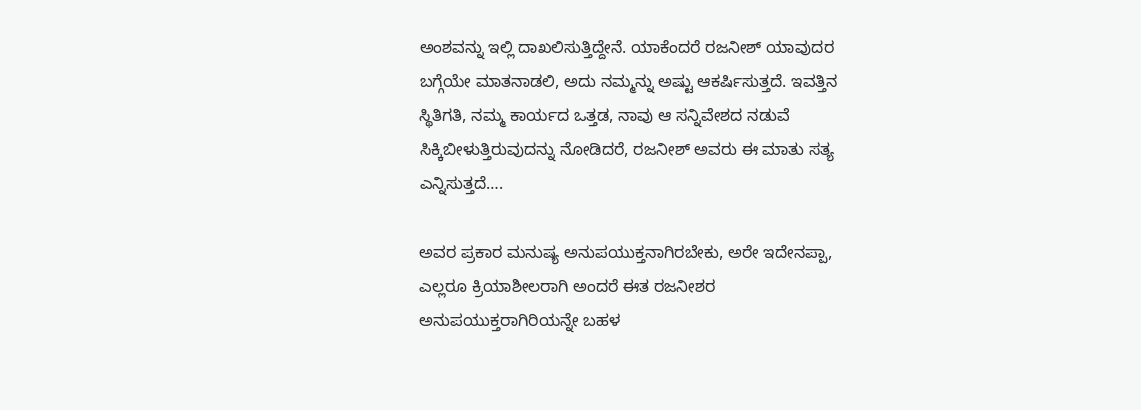ಅಂಶವನ್ನು ಇಲ್ಲಿ ದಾಖಲಿಸುತ್ತಿದ್ದೇನೆ. ಯಾಕೆಂದರೆ ರಜನೀಶ್ ಯಾವುದರ ಬಗ್ಗೆಯೇ ಮಾತನಾಡಲಿ, ಅದು ನಮ್ಮನ್ನು ಅಷ್ಟು ಆಕರ್ಷಿಸುತ್ತದೆ. ಇವತ್ತಿನ ಸ್ಥಿತಿಗತಿ, ನಮ್ಮ ಕಾರ್ಯದ ಒತ್ತಡ, ನಾವು ಆ ಸನ್ನಿವೇಶದ ನಡುವೆ ಸಿಕ್ಕಿಬೀಳುತ್ತಿರುವುದನ್ನು ನೋಡಿದರೆ, ರಜನೀಶ್ ಅವರು ಈ ಮಾತು ಸತ್ಯ ಎನ್ನಿಸುತ್ತದೆ….

ಅವರ ಪ್ರಕಾರ ಮನುಷ್ಯ ಅನುಪಯುಕ್ತನಾಗಿರಬೇಕು, ಅರೇ ಇದೇನಪ್ಪಾ, ಎಲ್ಲರೂ ಕ್ರಿಯಾಶೀಲರಾಗಿ ಅಂದರೆ ಈತ ರಜನೀಶರ ಅನುಪಯುಕ್ತರಾಗಿರಿಯನ್ನೇ ಬಹಳ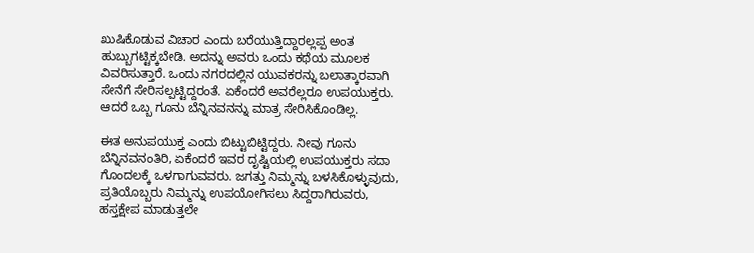ಖುಷಿಕೊಡುವ ವಿಚಾರ ಎಂದು ಬರೆಯುತ್ತಿದ್ದಾರಲ್ಲಪ್ಪ ಅಂತ ಹುಬ್ಬುಗಟ್ಟಿಕ್ಕಬೇಡಿ. ಅದನ್ನು ಅವರು ಒಂದು ಕಥೆಯ ಮೂಲಕ ವಿವರಿಸುತ್ತಾರೆ. ಒಂದು ನಗರದಲ್ಲಿನ ಯುವಕರನ್ನು ಬಲಾತ್ಕಾರವಾಗಿ ಸೇನೆಗೆ ಸೇರಿಸಲ್ಪಟ್ಟಿದ್ದರಂತೆ. ಏಕೆಂದರೆ ಅವರೆಲ್ಲರೂ ಉಪಯುಕ್ತರು. ಆದರೆ ಒಬ್ಬ ಗೂನು ಬೆನ್ನಿನವನನ್ನು ಮಾತ್ರ ಸೇರಿಸಿಕೊಂಡಿಲ್ಲ.

ಈತ ಅನುಪಯುಕ್ತ ಎಂದು ಬಿಟ್ಟುಬಿಟ್ಟಿದ್ದರು. ನೀವು ಗೂನು ಬೆನ್ನಿನವನಂತಿರಿ, ಏಕೆಂದರೆ ಇವರ ದೃಷ್ಟಿಯಲ್ಲಿ ಉಪಯುಕ್ತರು ಸದಾ ಗೊಂದಲಕ್ಕೆ ಒಳಗಾಗುವವರು. ಜಗತ್ತು ನಿಮ್ಮನ್ನು ಬಳಸಿಕೊಳ್ಳುವುದು, ಪ್ರತಿಯೊಬ್ಬರು ನಿಮ್ಮನ್ನು ಉಪಯೋಗಿಸಲು ಸಿದ್ದರಾಗಿರುವರು, ಹಸ್ತಕ್ಷೇಪ ಮಾಡುತ್ತಲೇ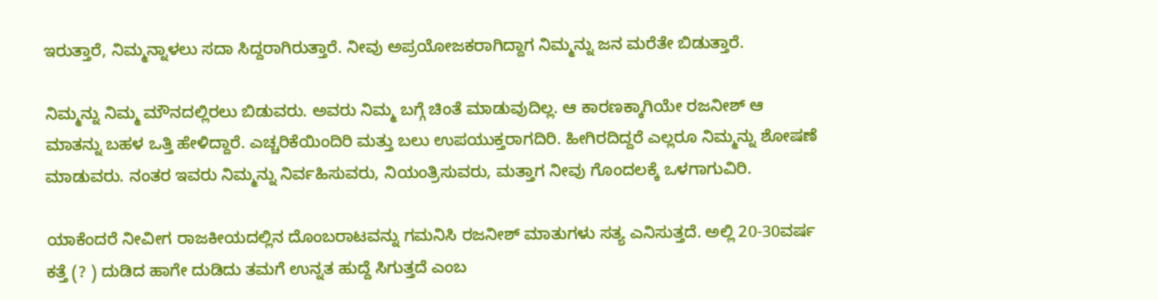ಇರುತ್ತಾರೆ, ನಿಮ್ಮನ್ನಾಳಲು ಸದಾ ಸಿದ್ದರಾಗಿರುತ್ತಾರೆ. ನೀವು ಅಪ್ರಯೋಜಕರಾಗಿದ್ದಾಗ ನಿಮ್ಮನ್ನು ಜನ ಮರೆತೇ ಬಿಡುತ್ತಾರೆ.

ನಿಮ್ಮನ್ನು ನಿಮ್ಮ ಮೌನದಲ್ಲಿರಲು ಬಿಡುವರು. ಅವರು ನಿಮ್ಮ ಬಗ್ಗೆ ಚಿಂತೆ ಮಾಡುವುದಿಲ್ಲ. ಆ ಕಾರಣಕ್ಕಾಗಿಯೇ ರಜನೀಶ್ ಆ ಮಾತನ್ನು ಬಹಳ ಒತ್ತಿ ಹೇಳಿದ್ದಾರೆ. ಎಚ್ಚರಿಕೆಯಿಂದಿರಿ ಮತ್ತು ಬಲು ಉಪಯುಕ್ತರಾಗದಿರಿ. ಹೀಗಿರದಿದ್ದರೆ ಎಲ್ಲರೂ ನಿಮ್ಮನ್ನು ಶೋಷಣೆ ಮಾಡುವರು. ನಂತರ ಇವರು ನಿಮ್ಮನ್ನು ನಿರ್ವಹಿಸುವರು, ನಿಯಂತ್ರಿಸುವರು, ಮತ್ತಾಗ ನೀವು ಗೊಂದಲಕ್ಕೆ ಒಳಗಾಗುವಿರಿ.

ಯಾಕೆಂದರೆ ನೀವೀಗ ರಾಜಕೀಯದಲ್ಲಿನ ದೊಂಬರಾಟವನ್ನು ಗಮನಿಸಿ ರಜನೀಶ್ ಮಾತುಗಳು ಸತ್ಯ ಎನಿಸುತ್ತದೆ. ಅಲ್ಲಿ 20-30ವರ್ಷ ಕತ್ತೆ (? ) ದುಡಿದ ಹಾಗೇ ದುಡಿದು ತಮಗೆ ಉನ್ನತ ಹುದ್ದೆ ಸಿಗುತ್ತದೆ ಎಂಬ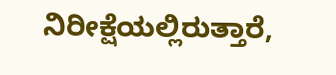ನಿರೀಕ್ಷೆಯಲ್ಲಿರುತ್ತಾರೆ,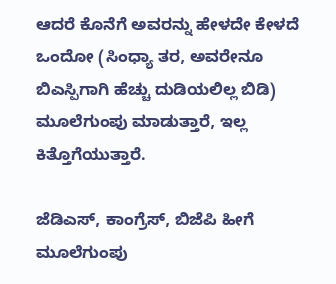ಆದರೆ ಕೊನೆಗೆ ಅವರನ್ನು ಹೇಳದೇ ಕೇಳದೆ ಒಂದೋ (ಸಿಂಧ್ಯಾ ತರ, ಅವರೇನೂ ಬಿಎಸ್ಪಿಗಾಗಿ ಹೆಚ್ಚು ದುಡಿಯಲಿಲ್ಲ ಬಿಡಿ) ಮೂಲೆಗುಂಪು ಮಾಡುತ್ತಾರೆ, ಇಲ್ಲ ಕಿತ್ತೊಗೆಯುತ್ತಾರೆ.

ಜೆಡಿಎಸ್‌, ಕಾಂಗ್ರೆಸ್, ಬಿಜೆಪಿ ಹೀಗೆ ಮೂಲೆಗುಂಪು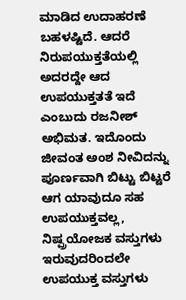ಮಾಡಿದ ಉದಾಹರಣೆ ಬಹಳಷ್ಟಿದೆ. ಆದರೆ ನಿರುಪಯುಕ್ತತೆಯಲ್ಲಿ ಅದರದ್ದೇ ಆದ ಉಪಯುಕ್ತತತೆ ಇದೆ ಎಂಬುದು ರಜನೀಶ್ ಅಭಿಮತ. ಇದೊಂದು ಜೀವಂತ ಅಂಶ ನೀವಿದನ್ನು ಪೂರ್ಣವಾಗಿ ಬಿಟ್ಟು ಬಿಟ್ಟರೆ ಆಗ ಯಾವುದೂ ಸಹ ಉಪಯುಕ್ತವಲ್ಲ, ನಿಷ್ಪ್ರಯೋಜಕ ವಸ್ತುಗಳು ಇರುವುದರಿಂದಲೇ ಉಪಯುಕ್ತ ವಸ್ತುಗಳು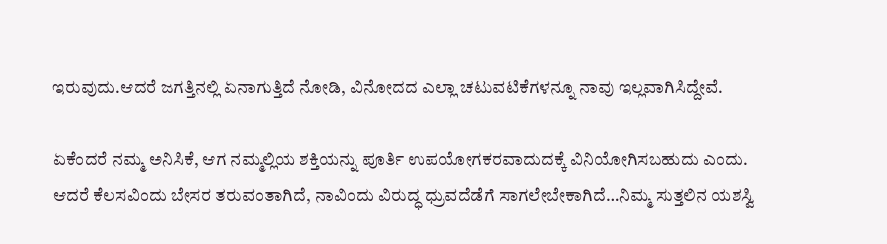ಇರುವುದು.ಆದರೆ ಜಗತ್ತಿನಲ್ಲಿ ಏನಾಗುತ್ತಿದೆ ನೋಡಿ, ವಿನೋದದ ಎಲ್ಲಾ ಚಟುವಟಿಕೆಗಳನ್ನೂ ನಾವು ಇಲ್ಲವಾಗಿಸಿದ್ದೇವೆ.

ಏಕೆಂದರೆ ನಮ್ಮ ಅನಿಸಿಕೆ, ಆಗ ನಮ್ಮಲ್ಲಿಯ ಶಕ್ತಿಯನ್ನು ಪೂರ್ತಿ ಉಪಯೋಗಕರವಾದುದಕ್ಕೆ ವಿನಿಯೋಗಿಸಬಹುದು ಎಂದು. ಆದರೆ ಕೆಲಸವಿಂದು ಬೇಸರ ತರುವಂತಾಗಿದೆ, ನಾವಿಂದು ವಿರುದ್ಧ ಧ್ರುವದೆಡೆಗೆ ಸಾಗಲೇಬೇಕಾಗಿದೆ…ನಿಮ್ಮ ಸುತ್ತಲಿನ ಯಶಸ್ವಿ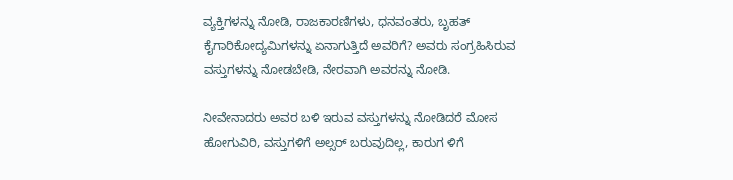ವ್ಯಕ್ತಿಗಳನ್ನು ನೋಡಿ, ರಾಜಕಾರಣಿಗಳು, ಧನವಂತರು, ಬೃಹತ್ ಕೈಗಾರಿಕೋದ್ಯಮಿಗಳನ್ನು ಏನಾಗುತ್ತಿದೆ ಅವರಿಗೆ? ಅವರು ಸಂಗ್ರಹಿಸಿರುವ ವಸ್ತುಗಳನ್ನು ನೋಡಬೇಡಿ, ನೇರವಾಗಿ ಅವರನ್ನು ನೋಡಿ.

ನೀವೇನಾದರು ಅವರ ಬಳಿ ಇರುವ ವಸ್ತುಗಳನ್ನು ನೋಡಿದರೆ ಮೋಸ ಹೋಗುವಿರಿ, ವಸ್ತುಗಳಿಗೆ ಅಲ್ಸರ್ ಬರುವುದಿಲ್ಲ, ಕಾರುಗ ಳಿಗೆ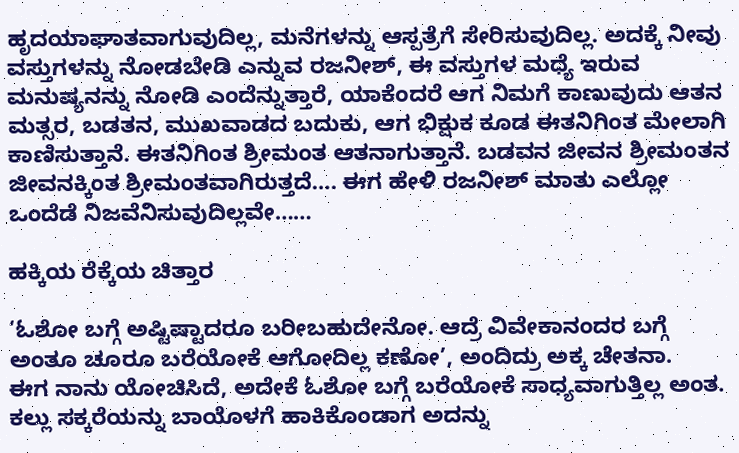ಹೃದಯಾಘಾತವಾಗುವುದಿಲ್ಲ, ಮನೆಗಳನ್ನು ಆಸ್ಪತ್ರೆಗೆ ಸೇರಿಸುವುದಿಲ್ಲ. ಅದಕ್ಕೆ ನೀವು ವಸ್ತುಗಳನ್ನು ನೋಡಬೇಡಿ ಎನ್ನುವ ರಜನೀಶ್, ಈ ವಸ್ತುಗಳ ಮಧ್ಯೆ ಇರುವ ಮನುಷ್ಯನನ್ನು ನೋಡಿ ಎಂದೆನ್ನುತ್ತಾರೆ, ಯಾಕೆಂದರೆ ಆಗ ನಿಮಗೆ ಕಾಣುವುದು ಆತನ ಮತ್ಸರ, ಬಡತನ, ಮುಖವಾಡದ ಬದುಕು, ಆಗ ಭಿಕ್ಷುಕ ಕೂಡ ಈತನಿಗಿಂತ ಮೇಲಾಗಿ ಕಾಣಿಸುತ್ತಾನೆ. ಈತನಿಗಿಂತ ಶ್ರೀಮಂತ ಆತನಾಗುತ್ತಾನೆ. ಬಡವನ ಜೀವನ ಶ್ರೀಮಂತನ ಜೀವನಕ್ಕಿಂತ ಶ್ರೀಮಂತವಾಗಿರುತ್ತದೆ…. ಈಗ ಹೇಳಿ ರಜನೀಶ್ ಮಾತು ಎಲ್ಲೋ ಒಂದೆಡೆ ನಿಜವೆನಿಸುವುದಿಲ್ಲವೇ……

ಹಕ್ಕಿಯ ರೆಕ್ಕೆಯ ಚಿತ್ತಾರ

‘ಓಶೋ ಬಗ್ಗೆ ಅಷ್ಟಿಷ್ಟಾದರೂ ಬರೀಬಹುದೇನೋ. ಆದ್ರೆ ವಿವೇಕಾನಂದರ ಬಗ್ಗೆ ಅಂತೂ ಚೂರೂ ಬರೆಯೋಕೆ ಆಗೋದಿಲ್ಲ ಕಣೋ’, ಅಂದಿದ್ರು ಅಕ್ಕ ಚೇತನಾ.
ಈಗ ನಾನು ಯೋಚಿಸಿದೆ, ಅದೇಕೆ ಓಶೋ ಬಗ್ಗೆ ಬರೆಯೋಕೆ ಸಾಧ್ಯವಾಗುತ್ತಿಲ್ಲ ಅಂತ. ಕಲ್ಲು ಸಕ್ಕರೆಯನ್ನು ಬಾಯೊಳಗೆ ಹಾಕಿಕೊಂಡಾಗ ಅದನ್ನು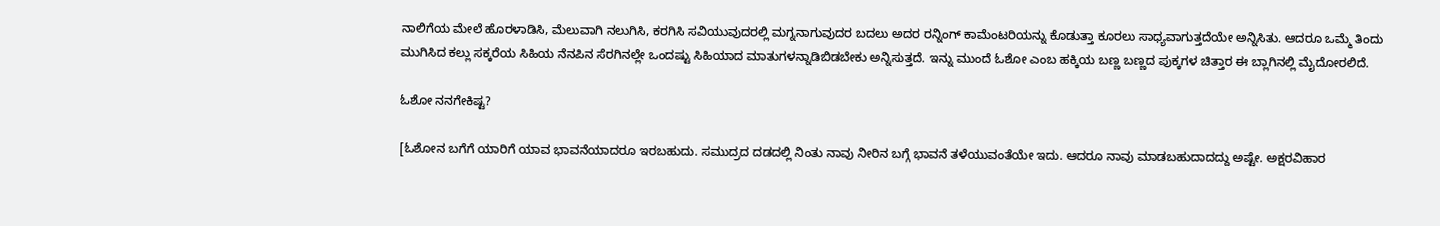ನಾಲಿಗೆಯ ಮೇಲೆ ಹೊರಳಾಡಿಸಿ, ಮೆಲುವಾಗಿ ನಲುಗಿಸಿ, ಕರಗಿಸಿ ಸವಿಯುವುದರಲ್ಲಿ ಮಗ್ನನಾಗುವುದರ ಬದಲು ಅದರ ರನ್ನಿಂಗ್ ಕಾಮೆಂಟರಿಯನ್ನು ಕೊಡುತ್ತಾ ಕೂರಲು ಸಾಧ್ಯವಾಗುತ್ತದೆಯೇ ಅನ್ನಿಸಿತು. ಆದರೂ ಒಮ್ಮೆ ತಿಂದು ಮುಗಿಸಿದ ಕಲ್ಲು ಸಕ್ಕರೆಯ ಸಿಹಿಯ ನೆನಪಿನ ಸೆರಗಿನಲ್ಲೇ ಒಂದಷ್ಟು ಸಿಹಿಯಾದ ಮಾತುಗಳನ್ನಾಡಿಬಿಡಬೇಕು ಅನ್ನಿಸುತ್ತದೆ. ಇನ್ನು ಮುಂದೆ ಓಶೋ ಎಂಬ ಹಕ್ಕಿಯ ಬಣ್ಣ ಬಣ್ಣದ ಪುಕ್ಕಗಳ ಚಿತ್ತಾರ ಈ ಬ್ಲಾಗಿನಲ್ಲಿ ಮೈದೋರಲಿದೆ.

ಓಶೋ ನನಗೇಕಿಷ್ಟ?

[ಓಶೋನ ಬಗೆಗೆ ಯಾರಿಗೆ ಯಾವ ಭಾವನೆಯಾದರೂ ಇರಬಹುದು. ಸಮುದ್ರದ ದಡದಲ್ಲಿ ನಿಂತು ನಾವು ನೀರಿನ ಬಗ್ಗೆ ಭಾವನೆ ತಳೆಯುವಂತೆಯೇ ಇದು. ಆದರೂ ನಾವು ಮಾಡಬಹುದಾದದ್ದು ಅಷ್ಟೇ. ಅಕ್ಷರವಿಹಾರ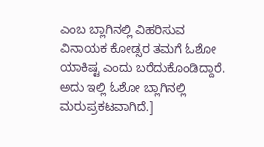ಎಂಬ ಬ್ಲಾಗಿನಲ್ಲಿ ವಿಹರಿಸುವ ವಿನಾಯಕ ಕೋಡ್ಸರ ತಮಗೆ ಓಶೋ ಯಾಕಿಷ್ಟ ಎಂದು ಬರೆದುಕೊಂಡಿದ್ದಾರೆ. ಅದು ಇಲ್ಲಿ ಓಶೋ ಬ್ಲಾಗಿನಲ್ಲಿ ಮರುಪ್ರಕಟವಾಗಿದೆ.]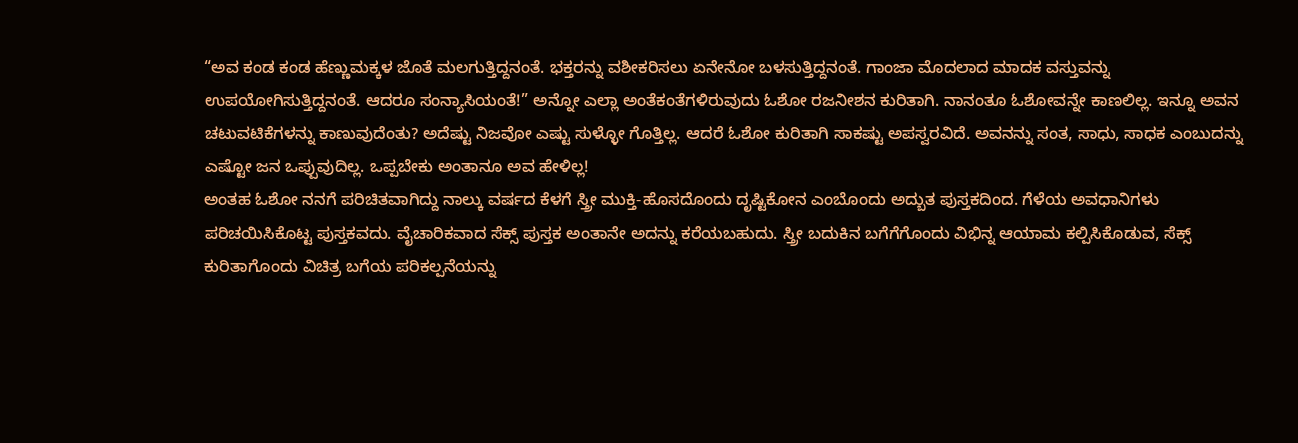“ಅವ ಕಂಡ ಕಂಡ ಹೆಣ್ಣುಮಕ್ಕಳ ಜೊತೆ ಮಲಗುತ್ತಿದ್ದನಂತೆ. ಭಕ್ತರನ್ನು ವಶೀಕರಿಸಲು ಏನೇನೋ ಬಳಸುತ್ತಿದ್ದನಂತೆ. ಗಾಂಜಾ ಮೊದಲಾದ ಮಾದಕ ವಸ್ತುವನ್ನು ಉಪಯೋಗಿಸುತ್ತಿದ್ದನಂತೆ. ಆದರೂ ಸಂನ್ಯಾಸಿಯಂತೆ!” ಅನ್ನೋ ಎಲ್ಲಾ ಅಂತೆಕಂತೆಗಳಿರುವುದು ಓಶೋ ರಜನೀಶನ ಕುರಿತಾಗಿ. ನಾನಂತೂ ಓಶೋವನ್ನೇ ಕಾಣಲಿಲ್ಲ. ಇನ್ನೂ ಅವನ ಚಟುವಟಿಕೆಗಳನ್ನು ಕಾಣುವುದೆಂತು? ಅದೆಷ್ಟು ನಿಜವೋ ಎಷ್ಟು ಸುಳ್ಳೋ ಗೊತ್ತಿಲ್ಲ. ಆದರೆ ಓಶೋ ಕುರಿತಾಗಿ ಸಾಕಷ್ಟು ಅಪಸ್ವರವಿದೆ. ಅವನನ್ನು ಸಂತ, ಸಾಧು, ಸಾಧಕ ಎಂಬುದನ್ನು ಎಷ್ಟೋ ಜನ ಒಪ್ಪುವುದಿಲ್ಲ. ಒಪ್ಪಬೇಕು ಅಂತಾನೂ ಅವ ಹೇಳಿಲ್ಲ!
ಅಂತಹ ಓಶೋ ನನಗೆ ಪರಿಚಿತವಾಗಿದ್ದು ನಾಲ್ಕು ವರ್ಷದ ಕೆಳಗೆ ಸ್ತ್ರೀ ಮುಕ್ತಿ-ಹೊಸದೊಂದು ದೃಷ್ಟಿಕೋನ ಎಂಬೊಂದು ಅದ್ಬುತ ಪುಸ್ತಕದಿಂದ. ಗೆಳೆಯ ಅವಧಾನಿಗಳು ಪರಿಚಯಿಸಿಕೊಟ್ಟ ಪುಸ್ತಕವದು. ವೈಚಾರಿಕವಾದ ಸೆಕ್ಸ್ ಪುಸ್ತಕ ಅಂತಾನೇ ಅದನ್ನು ಕರೆಯಬಹುದು. ಸ್ತ್ರೀ ಬದುಕಿನ ಬಗೆಗೆಗೊಂದು ವಿಭಿನ್ನ ಆಯಾಮ ಕಲ್ಪಿಸಿಕೊಡುವ, ಸೆಕ್ಸ್ ಕುರಿತಾಗೊಂದು ವಿಚಿತ್ರ ಬಗೆಯ ಪರಿಕಲ್ಪನೆಯನ್ನು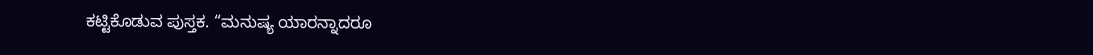ಕಟ್ಟಿಕೊಡುವ ಪುಸ್ತಕ. “ಮನುಷ್ಯ ಯಾರನ್ನಾದರೂ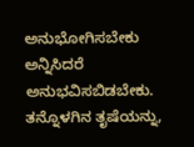ಅನುಭೋಗಿಸಬೇಕು ಅನ್ನಿಸಿದರೆ ಅನುಭವಿಸಬಿಡಬೇಕು. ತನ್ನೊಳಗಿನ ತೃಷೆಯನ್ನು,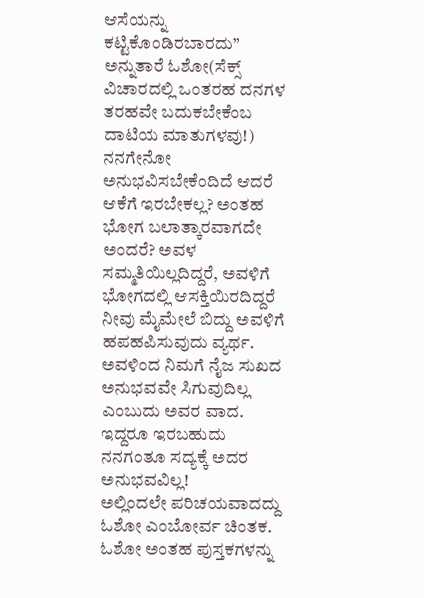ಆಸೆಯನ್ನು ಕಟ್ಟಿಕೊಂಡಿರಬಾರದು” ಅನ್ನುತಾರೆ ಓಶೋ(ಸೆಕ್ಸ್ ವಿಚಾರದಲ್ಲಿ ಒಂತರಹ ದನಗಳ ತರಹವೇ ಬದುಕಬೇಕೆಂಬ ದಾಟಿಯ ಮಾತುಗಳವು!) ನನಗೇನೋ ಅನುಭವಿಸಬೇಕೆಂದಿದೆ ಆದರೆ ಆಕೆಗೆ ಇರಬೇಕಲ್ಲ? ಅಂತಹ ಭೋಗ ಬಲಾತ್ಕಾರವಾಗದೇ ಅಂದರೆ? ಅವಳ ಸಮ್ಮತಿಯಿಲ್ಲದಿದ್ದರೆ, ಅವಳಿಗೆ ಭೋಗದಲ್ಲಿ ಆಸಕ್ತಿಯಿರದಿದ್ದರೆ ನೀವು ಮೈಮೇಲೆ ಬಿದ್ದು ಅವಳಿಗೆ ಹಪಹಪಿಸುವುದು ವ್ಯರ್ಥ. ಅವಳಿಂದ ನಿಮಗೆ ನೈಜ ಸುಖದ ಅನುಭವವೇ ಸಿಗುವುದಿಲ್ಲ ಎಂಬುದು ಅವರ ವಾದ. ಇದ್ದರೂ ಇರಬಹುದು ನನಗಂತೂ ಸದ್ಯಕ್ಕೆ ಅದರ ಅನುಭವವಿಲ್ಲ!
ಅಲ್ಲಿಂದಲೇ ಪರಿಚಯವಾದದ್ದು ಓಶೋ ಎಂಬೋರ್ವ ಚಿಂತಕ. ಓಶೋ ಅಂತಹ ಪುಸ್ತಕಗಳನ್ನು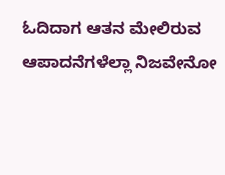ಓದಿದಾಗ ಆತನ ಮೇಲಿರುವ ಆಪಾದನೆಗಳೆಲ್ಲಾ ನಿಜವೇನೋ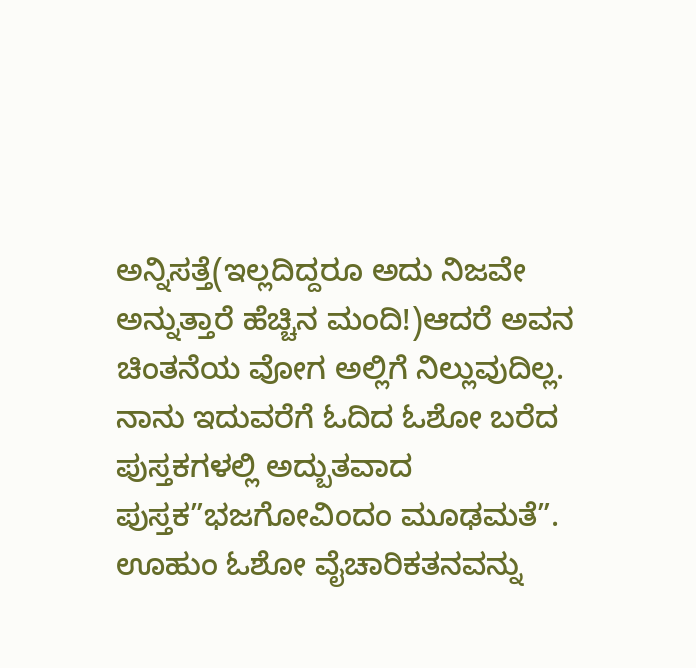ಅನ್ನಿಸತ್ತೆ(ಇಲ್ಲದಿದ್ದರೂ ಅದು ನಿಜವೇ ಅನ್ನುತ್ತಾರೆ ಹೆಚ್ಚಿನ ಮಂದಿ!)ಆದರೆ ಅವನ ಚಿಂತನೆಯ ವೋಗ ಅಲ್ಲಿಗೆ ನಿಲ್ಲುವುದಿಲ್ಲ. ನಾನು ಇದುವರೆಗೆ ಓದಿದ ಓಶೋ ಬರೆದ ಪುಸ್ತಕಗಳಲ್ಲಿ ಅದ್ಬುತವಾದ ಪುಸ್ತಕ”ಭಜಗೋವಿಂದಂ ಮೂಢಮತೆ”. ಊಹುಂ ಓಶೋ ವೈಚಾರಿಕತನವನ್ನು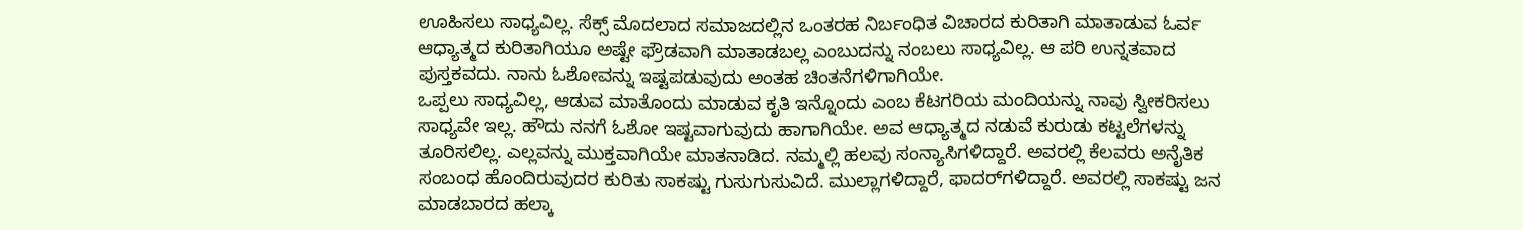ಊಹಿಸಲು ಸಾಧ್ಯವಿಲ್ಲ. ಸೆಕ್ಸ್ ಮೊದಲಾದ ಸಮಾಜದಲ್ಲಿನ ಒಂತರಹ ನಿರ್ಬಂಧಿತ ವಿಚಾರದ ಕುರಿತಾಗಿ ಮಾತಾಡುವ ಓರ್ವ ಆಧ್ಯಾತ್ಮದ ಕುರಿತಾಗಿಯೂ ಅಷ್ಟೇ ಫ್ರೌಡವಾಗಿ ಮಾತಾಡಬಲ್ಲ ಎಂಬುದನ್ನು ನಂಬಲು ಸಾಧ್ಯವಿಲ್ಲ. ಆ ಪರಿ ಉನ್ನತವಾದ ಪುಸ್ತಕವದು. ನಾನು ಓಶೋವನ್ನು ಇಷ್ಟಪಡುವುದು ಅಂತಹ ಚಿಂತನೆಗಳಿಗಾಗಿಯೇ.
ಒಪ್ಪಲು ಸಾಧ್ಯವಿಲ್ಲ, ಆಡುವ ಮಾತೊಂದು ಮಾಡುವ ಕೃತಿ ಇನ್ನೊಂದು ಎಂಬ ಕೆಟಗರಿಯ ಮಂದಿಯನ್ನು ನಾವು ಸ್ವೀಕರಿಸಲು ಸಾಧ್ಯವೇ ಇಲ್ಲ. ಹೌದು ನನಗೆ ಓಶೋ ಇಷ್ಟವಾಗುವುದು ಹಾಗಾಗಿಯೇ. ಅವ ಆಧ್ಯಾತ್ಮದ ನಡುವೆ ಕುರುಡು ಕಟ್ಟಲೆಗಳನ್ನು ತೂರಿಸಲಿಲ್ಲ. ಎಲ್ಲವನ್ನು ಮುಕ್ತವಾಗಿಯೇ ಮಾತನಾಡಿದ. ನಮ್ಮಲ್ಲಿ ಹಲವು ಸಂನ್ಯಾಸಿಗಳಿದ್ದಾರೆ. ಅವರಲ್ಲಿ ಕೆಲವರು ಅನೈತಿಕ ಸಂಬಂಧ ಹೊಂದಿರುವುದರ ಕುರಿತು ಸಾಕಷ್ಟು ಗುಸುಗುಸುವಿದೆ. ಮುಲ್ಲಾಗಳಿದ್ದಾರೆ, ಫಾದರ್‌ಗಳಿದ್ದಾರೆ. ಅವರಲ್ಲಿ ಸಾಕಷ್ಟು ಜನ ಮಾಡಬಾರದ ಹಲ್ಕಾ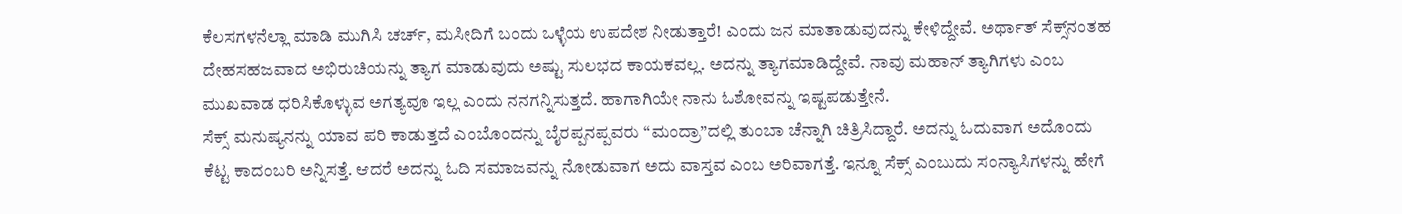ಕೆಲಸಗಳನೆಲ್ಲಾ ಮಾಡಿ ಮುಗಿಸಿ ಚರ್ಚ್, ಮಸೀದಿಗೆ ಬಂದು ಒಳ್ಳೆಯ ಉಪದೇಶ ನೀಡುತ್ತಾರೆ! ಎಂದು ಜನ ಮಾತಾಡುವುದನ್ನು ಕೇಳಿದ್ದೇವೆ. ಅರ್ಥಾತ್ ಸೆಕ್ಸ್‌ನಂತಹ ದೇಹಸಹಜವಾದ ಅಭಿರುಚಿಯನ್ನು ತ್ಯಾಗ ಮಾಡುವುದು ಅಷ್ಟು ಸುಲಭದ ಕಾಯಕವಲ್ಲ. ಅದನ್ನು ತ್ಯಾಗಮಾಡಿದ್ದೇವೆ. ನಾವು ಮಹಾನ್ ತ್ಯಾಗಿಗಳು ಎಂಬ ಮುಖವಾಡ ಧರಿಸಿಕೊಳ್ಳುವ ಅಗತ್ಯವೂ ಇಲ್ಲ ಎಂದು ನನಗನ್ನಿಸುತ್ತದೆ. ಹಾಗಾಗಿಯೇ ನಾನು ಓಶೋವನ್ನು ಇಷ್ಟಪಡುತ್ತೇನೆ.
ಸೆಕ್ಸ್ ಮನುಷ್ಯನನ್ನು ಯಾವ ಪರಿ ಕಾಡುತ್ತದೆ ಎಂಬೊಂದನ್ನು ಬೈರಪ್ಪನಪ್ಪವರು “ಮಂದ್ರಾ”ದಲ್ಲಿ ತುಂಬಾ ಚೆನ್ನಾಗಿ ಚಿತ್ರಿಸಿದ್ದಾರೆ. ಅದನ್ನು ಓದುವಾಗ ಅದೊಂದು ಕೆಟ್ಟ ಕಾದಂಬರಿ ಅನ್ನಿಸತ್ತೆ. ಆದರೆ ಅದನ್ನು ಓದಿ ಸಮಾಜವನ್ನು ನೋಡುವಾಗ ಅದು ವಾಸ್ತವ ಎಂಬ ಅರಿವಾಗತ್ತೆ. ಇನ್ನೂ ಸೆಕ್ಸ್‌ ಎಂಬುದು ಸಂನ್ಯಾಸಿಗಳನ್ನು ಹೇಗೆ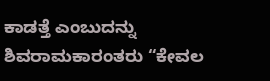ಕಾಡತ್ತೆ ಎಂಬುದನ್ನು ಶಿವರಾಮಕಾರಂತರು “ಕೇವಲ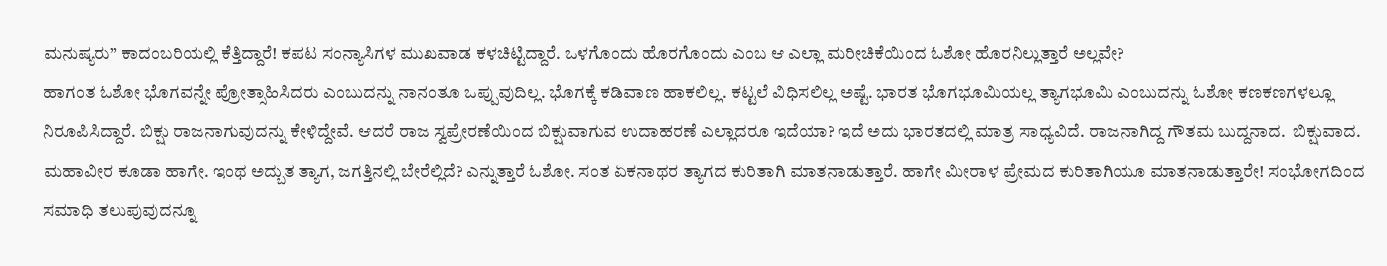ಮನುಷ್ಯರು” ಕಾದಂಬರಿಯಲ್ಲಿ ಕೆತ್ತಿದ್ದಾರೆ! ಕಪಟ ಸಂನ್ಯಾಸಿಗಳ ಮುಖವಾಡ ಕಳಚಿಟ್ಟಿದ್ದಾರೆ. ಒಳಗೊಂದು ಹೊರಗೊಂದು ಎಂಬ ಆ ಎಲ್ಲಾ ಮರೀಚಿಕೆಯಿಂದ ಓಶೋ ಹೊರನಿಲ್ಲುತ್ತಾರೆ ಅಲ್ಲವೇ?
ಹಾಗಂತ ಓಶೋ ಭೊಗವನ್ನೇ ಪ್ರೋತ್ಸಾಹಿಸಿದರು ಎಂಬುದನ್ನು ನಾನಂತೂ ಒಪ್ಪುವುದಿಲ್ಲ. ಭೊಗಕ್ಕೆ ಕಡಿವಾಣ ಹಾಕಲಿಲ್ಲ. ಕಟ್ಟಲೆ ವಿಧಿಸಲಿಲ್ಲ ಅಷ್ಟೆ. ಭಾರತ ಭೊಗಭೂಮಿಯಲ್ಲ ತ್ಯಾಗಭೂಮಿ ಎಂಬುದನ್ನು ಓಶೋ ಕಣಕಣಗಳಲ್ಲೂ ನಿರೂಪಿಸಿದ್ದಾರೆ. ಬಿಕ್ಷು ರಾಜನಾಗುವುದನ್ನು ಕೇಳಿದ್ದೇವೆ. ಆದರೆ ರಾಜ ಸ್ವಪ್ರೇರಣೆಯಿಂದ ಬಿಕ್ಷುವಾಗುವ ಉದಾಹರಣೆ ಎಲ್ಲಾದರೂ ಇದೆಯಾ? ಇದೆ ಅದು ಭಾರತದಲ್ಲಿ ಮಾತ್ರ ಸಾಧ್ಯವಿದೆ. ರಾಜನಾಗಿದ್ದ ಗೌತಮ ಬುದ್ದನಾದ.  ಬಿಕ್ಷುವಾದ. ಮಹಾವೀರ ಕೂಡಾ ಹಾಗೇ. ಇಂಥ ಅದ್ಬುತ ತ್ಯಾಗ, ಜಗತ್ತಿನಲ್ಲಿ ಬೇರೆಲ್ಲಿದೆ? ಎನ್ನುತ್ತಾರೆ ಓಶೋ. ಸಂತ ಏಕನಾಥರ ತ್ಯಾಗದ ಕುರಿತಾಗಿ ಮಾತನಾಡುತ್ತಾರೆ. ಹಾಗೇ ಮೀರಾಳ ಪ್ರೇಮದ ಕುರಿತಾಗಿಯೂ ಮಾತನಾಡುತ್ತಾರೇ! ಸಂಭೋಗದಿಂದ ಸಮಾಧಿ ತಲುಪುವುದನ್ನೂ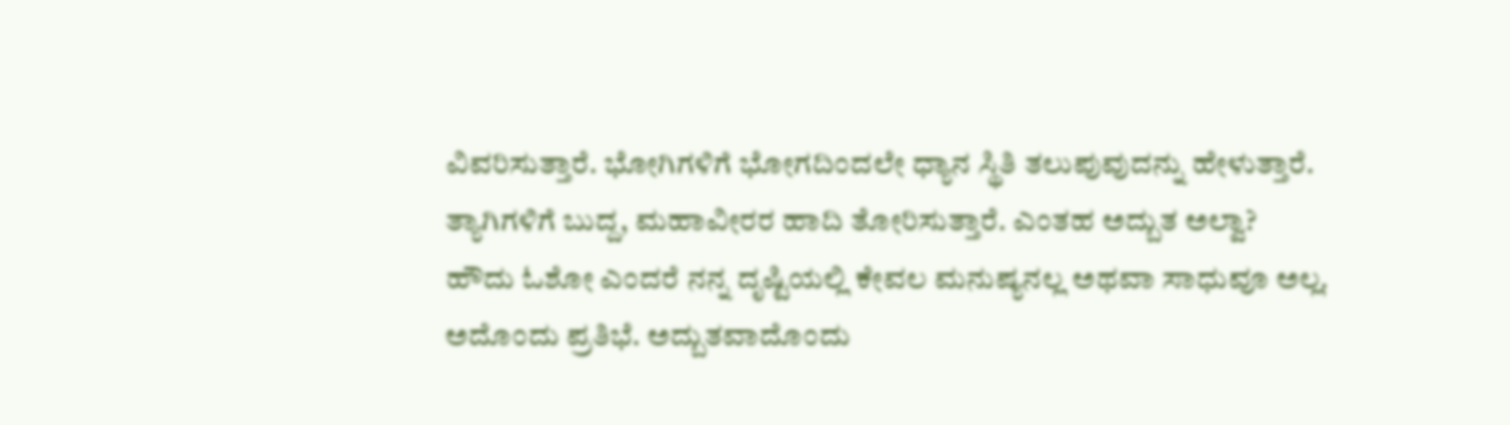ವಿವರಿಸುತ್ತಾರೆ. ಭೋಗಿಗಳಿಗೆ ಭೋಗದಿಂದಲೇ ಧ್ಯಾನ ಸ್ಥಿತಿ ತಲುಪುವುದನ್ನು ಹೇಳುತ್ತಾರೆ. ತ್ಯಾಗಿಗಳಿಗೆ ಬುದ್ದ, ಮಹಾವೀರರ ಹಾದಿ ತೋರಿಸುತ್ತಾರೆ. ಎಂತಹ ಅದ್ಬುತ ಅಲ್ವಾ?
ಹೌದು ಓಶೋ ಎಂದರೆ ನನ್ನ ದೃಷ್ಟಿಯಲ್ಲಿ ಕೇವಲ ಮನುಷ್ಯನಲ್ಲ ಅಥವಾ ಸಾಧುವೂ ಅಲ್ಲ. ಅದೊಂದು ಪ್ರತಿಭೆ. ಅದ್ಬುತವಾದೊಂದು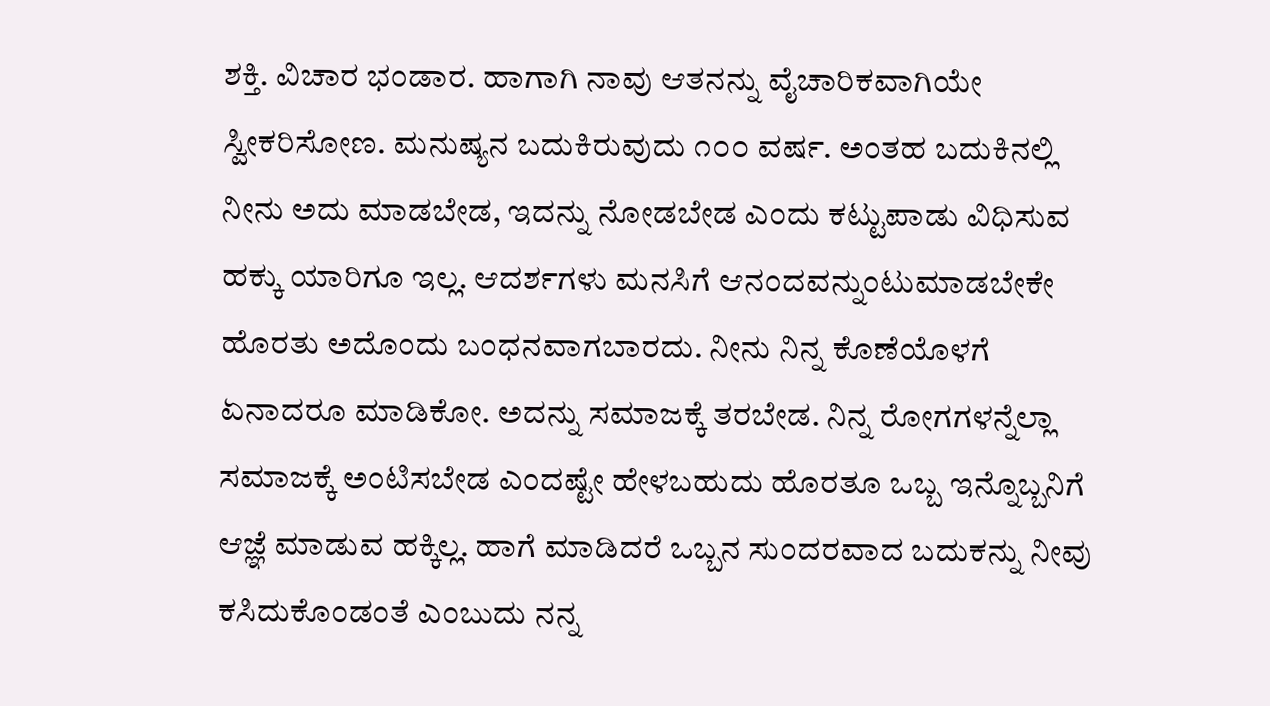ಶಕ್ತಿ. ವಿಚಾರ ಭಂಡಾರ. ಹಾಗಾಗಿ ನಾವು ಆತನನ್ನು ವೈಚಾರಿಕವಾಗಿಯೇ ಸ್ವೀಕರಿಸೋಣ. ಮನುಷ್ಯನ ಬದುಕಿರುವುದು ೧೦೦ ವರ್ಷ. ಅಂತಹ ಬದುಕಿನಲ್ಲಿ ನೀನು ಅದು ಮಾಡಬೇಡ, ಇದನ್ನು ನೋಡಬೇಡ ಎಂದು ಕಟ್ಟುಪಾಡು ವಿಧಿಸುವ ಹಕ್ಕು ಯಾರಿಗೂ ಇಲ್ಲ. ಆದರ್ಶಗಳು ಮನಸಿಗೆ ಆನಂದವನ್ನುಂಟುಮಾಡಬೇಕೇ ಹೊರತು ಅದೊಂದು ಬಂಧನವಾಗಬಾರದು. ನೀನು ನಿನ್ನ ಕೊಣೆಯೊಳಗೆ ಏನಾದರೂ ಮಾಡಿಕೋ. ಅದನ್ನು ಸಮಾಜಕ್ಕೆ ತರಬೇಡ. ನಿನ್ನ ರೋಗಗಳನ್ನೆಲ್ಲಾ ಸಮಾಜಕ್ಕೆ ಅಂಟಿಸಬೇಡ ಎಂದಷ್ಟೇ ಹೇಳಬಹುದು ಹೊರತೂ ಒಬ್ಬ ಇನ್ನೊಬ್ಬನಿಗೆ ಆಜ್ಞೆ ಮಾಡುವ ಹಕ್ಕಿಲ್ಲ. ಹಾಗೆ ಮಾಡಿದರೆ ಒಬ್ಬನ ಸುಂದರವಾದ ಬದುಕನ್ನು ನೀವು ಕಸಿದುಕೊಂಡಂತೆ ಎಂಬುದು ನನ್ನ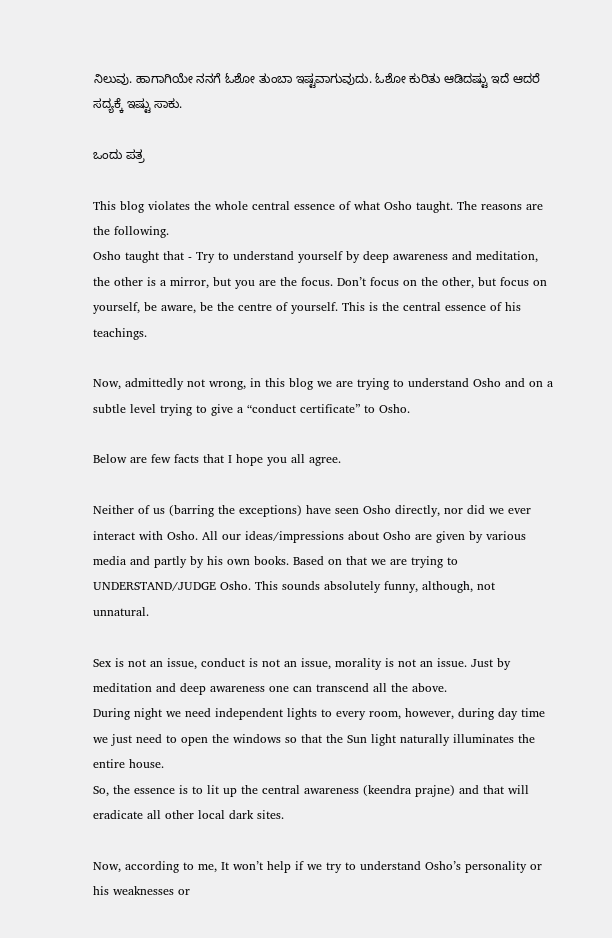ನಿಲುವು. ಹಾಗಾಗಿಯೇ ನನಗೆ ಓಶೋ ತುಂಬಾ ಇಷ್ಟವಾಗುವುದು. ಓಶೋ ಕುರಿತು ಆಡಿದಷ್ಟು ಇದೆ ಆದರೆ ಸದ್ಯಕ್ಕೆ ಇಷ್ಟು ಸಾಕು.

ಒಂದು ಪತ್ರ

This blog violates the whole central essence of what Osho taught. The reasons are the following.
Osho taught that - Try to understand yourself by deep awareness and meditation, the other is a mirror, but you are the focus. Don’t focus on the other, but focus on yourself, be aware, be the centre of yourself. This is the central essence of his teachings.

Now, admittedly not wrong, in this blog we are trying to understand Osho and on a subtle level trying to give a “conduct certificate” to Osho.

Below are few facts that I hope you all agree.

Neither of us (barring the exceptions) have seen Osho directly, nor did we ever interact with Osho. All our ideas/impressions about Osho are given by various media and partly by his own books. Based on that we are trying to UNDERSTAND/JUDGE Osho. This sounds absolutely funny, although, not unnatural.

Sex is not an issue, conduct is not an issue, morality is not an issue. Just by meditation and deep awareness one can transcend all the above.
During night we need independent lights to every room, however, during day time we just need to open the windows so that the Sun light naturally illuminates the entire house.
So, the essence is to lit up the central awareness (keendra prajne) and that will eradicate all other local dark sites.

Now, according to me, It won’t help if we try to understand Osho’s personality or his weaknesses or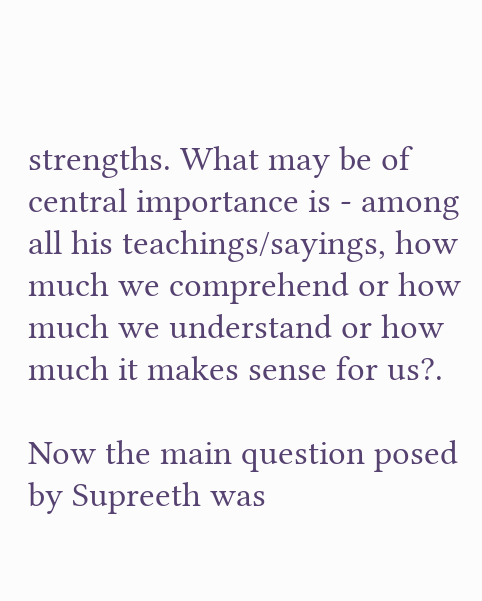strengths. What may be of central importance is - among all his teachings/sayings, how much we comprehend or how much we understand or how much it makes sense for us?.

Now the main question posed by Supreeth was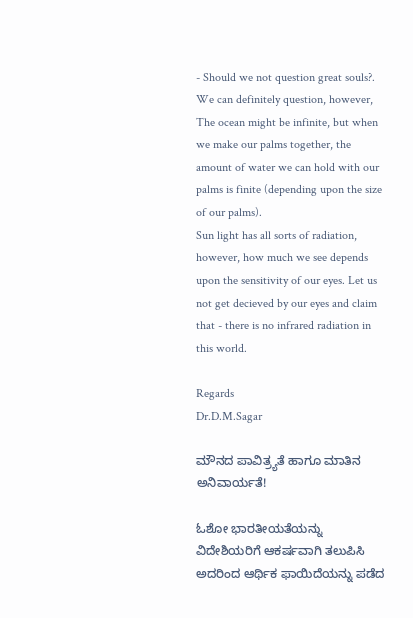- Should we not question great souls?.
We can definitely question, however, The ocean might be infinite, but when we make our palms together, the amount of water we can hold with our palms is finite (depending upon the size of our palms).
Sun light has all sorts of radiation, however, how much we see depends upon the sensitivity of our eyes. Let us not get decieved by our eyes and claim that - there is no infrared radiation in this world.

Regards
Dr.D.M.Sagar

ಮೌನದ ಪಾವಿತ್ರ್ಯತೆ ಹಾಗೂ ಮಾತಿನ ಅನಿವಾರ್ಯತೆ!

ಓಶೋ ಭಾರತೀಯತೆಯನ್ನು ವಿದೇಶಿಯರಿಗೆ ಆಕರ್ಷವಾಗಿ ತಲುಪಿಸಿ ಅದರಿಂದ ಆರ್ಥಿಕ ಫಾಯಿದೆಯನ್ನು ಪಡೆದ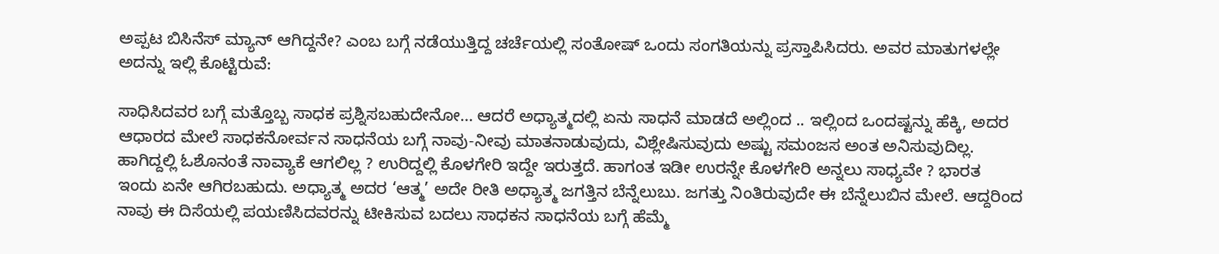ಅಪ್ಪಟ ಬಿಸಿನೆಸ್ ಮ್ಯಾನ್ ಆಗಿದ್ದನೇ? ಎಂಬ ಬಗ್ಗೆ ನಡೆಯುತ್ತಿದ್ದ ಚರ್ಚೆಯಲ್ಲಿ ಸಂತೋಷ್ ಒಂದು ಸಂಗತಿಯನ್ನು ಪ್ರಸ್ತಾಪಿಸಿದರು. ಅವರ ಮಾತುಗಳಲ್ಲೇ ಅದನ್ನು ಇಲ್ಲಿ ಕೊಟ್ಟಿರುವೆ:

ಸಾಧಿಸಿದವರ ಬಗ್ಗೆ ಮತ್ತೊಬ್ಬ ಸಾಧಕ ಪ್ರಶ್ನಿಸಬಹುದೇನೋ… ಆದರೆ ಅಧ್ಯಾತ್ಮದಲ್ಲಿ ಏನು ಸಾಧನೆ ಮಾಡದೆ ಅಲ್ಲಿಂದ .. ಇಲ್ಲಿಂದ ಒಂದಷ್ಟನ್ನು ಹೆಕ್ಕಿ, ಅದರ ಆಧಾರದ ಮೇಲೆ ಸಾಧಕನೋರ್ವನ ಸಾಧನೆಯ ಬಗ್ಗೆ ನಾವು-ನೀವು ಮಾತನಾಡುವುದು, ವಿಶ್ಲೇಷಿಸುವುದು ಅಷ್ಟು ಸಮಂಜಸ ಅಂತ ಅನಿಸುವುದಿಲ್ಲ. ಹಾಗಿದ್ದಲ್ಲಿ ಓಶೊನಂತೆ ನಾವ್ಯಾಕೆ ಆಗಲಿಲ್ಲ ? ಉರಿದ್ದಲ್ಲಿ ಕೊಳಗೇರಿ ಇದ್ದೇ ಇರುತ್ತದೆ. ಹಾಗಂತ ಇಡೀ ಉರನ್ನೇ ಕೊಳಗೇರಿ ಅನ್ನಲು ಸಾಧ್ಯವೇ ? ಭಾರತ ಇಂದು ಏನೇ ಆಗಿರಬಹುದು. ಅಧ್ಯಾತ್ಮ ಅದರ ‘ಆತ್ಮ’ ಅದೇ ರೀತಿ ಅಧ್ಯಾತ್ಮ ಜಗತ್ತಿನ ಬೆನ್ನೆಲುಬು. ಜಗತ್ತು ನಿಂತಿರುವುದೇ ಈ ಬೆನ್ನೆಲುಬಿನ ಮೇಲೆ. ಆದ್ದರಿಂದ ನಾವು ಈ ದಿಸೆಯಲ್ಲಿ ಪಯಣಿಸಿದವರನ್ನು ಟೀಕಿಸುವ ಬದಲು ಸಾಧಕನ ಸಾಧನೆಯ ಬಗ್ಗೆ ಹೆಮ್ಮೆ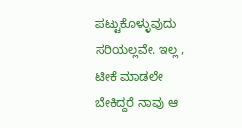ಪಟ್ಟುಕೊಳ್ಳುವುದು ಸರಿಯಲ್ಲವೇ. ಇಲ್ಲ , ಟೀಕೆ ಮಾಡಲೇ ಬೇಕಿದ್ದರೆ ನಾವು ಆ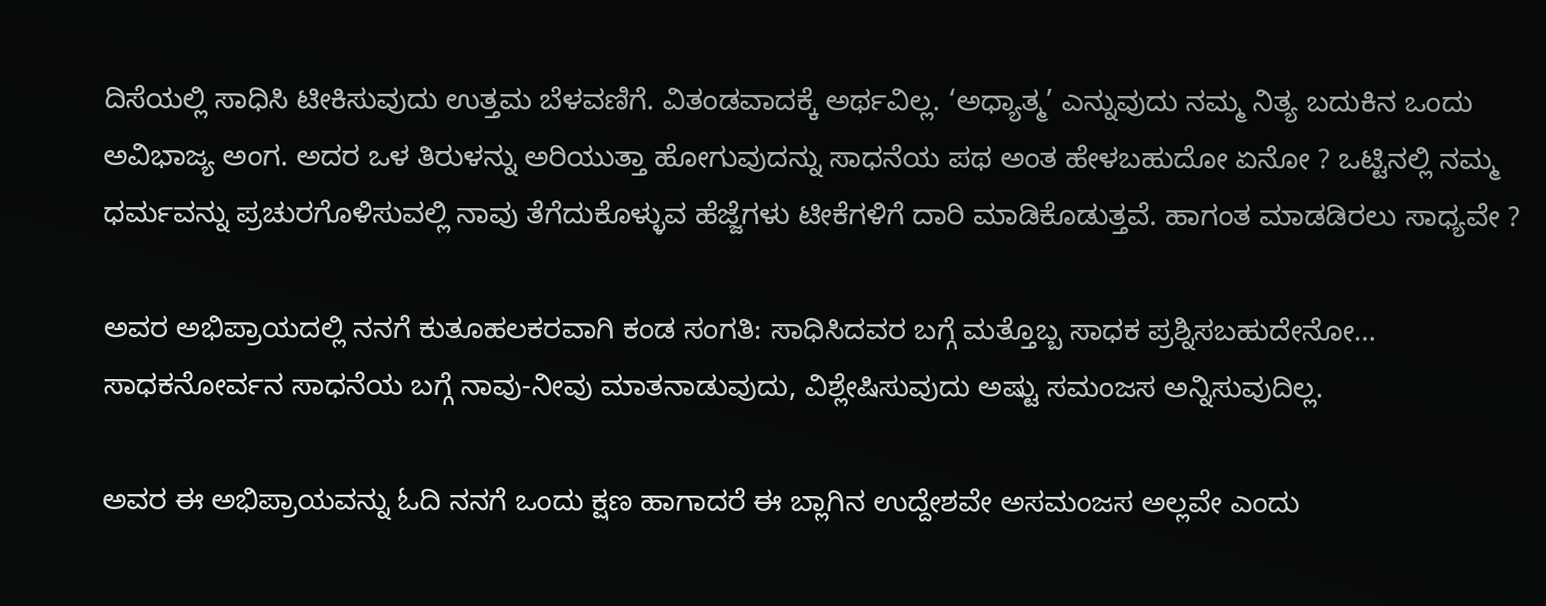ದಿಸೆಯಲ್ಲಿ ಸಾಧಿಸಿ ಟೀಕಿಸುವುದು ಉತ್ತಮ ಬೆಳವಣಿಗೆ. ವಿತಂಡವಾದಕ್ಕೆ ಅರ್ಥವಿಲ್ಲ. ‘ಅಧ್ಯಾತ್ಮ’ ಎನ್ನುವುದು ನಮ್ಮ ನಿತ್ಯ ಬದುಕಿನ ಒಂದು ಅವಿಭಾಜ್ಯ ಅಂಗ. ಅದರ ಒಳ ತಿರುಳನ್ನು ಅರಿಯುತ್ತಾ ಹೋಗುವುದನ್ನು ಸಾಧನೆಯ ಪಥ ಅಂತ ಹೇಳಬಹುದೋ ಏನೋ ? ಒಟ್ಟಿನಲ್ಲಿ ನಮ್ಮ ಧರ್ಮವನ್ನು ಪ್ರಚುರಗೊಳಿಸುವಲ್ಲಿ ನಾವು ತೆಗೆದುಕೊಳ್ಳುವ ಹೆಜ್ಜೆಗಳು ಟೀಕೆಗಳಿಗೆ ದಾರಿ ಮಾಡಿಕೊಡುತ್ತವೆ. ಹಾಗಂತ ಮಾಡಡಿರಲು ಸಾಧ್ಯವೇ ?

ಅವರ ಅಭಿಪ್ರಾಯದಲ್ಲಿ ನನಗೆ ಕುತೂಹಲಕರವಾಗಿ ಕಂಡ ಸಂಗತಿ: ಸಾಧಿಸಿದವರ ಬಗ್ಗೆ ಮತ್ತೊಬ್ಬ ಸಾಧಕ ಪ್ರಶ್ನಿಸಬಹುದೇನೋ… ಸಾಧಕನೋರ್ವನ ಸಾಧನೆಯ ಬಗ್ಗೆ ನಾವು-ನೀವು ಮಾತನಾಡುವುದು, ವಿಶ್ಲೇಷಿಸುವುದು ಅಷ್ಟು ಸಮಂಜಸ ಅನ್ನಿಸುವುದಿಲ್ಲ.

ಅವರ ಈ ಅಭಿಪ್ರಾಯವನ್ನು ಓದಿ ನನಗೆ ಒಂದು ಕ್ಷಣ ಹಾಗಾದರೆ ಈ ಬ್ಲಾಗಿನ ಉದ್ದೇಶವೇ ಅಸಮಂಜಸ ಅಲ್ಲವೇ ಎಂದು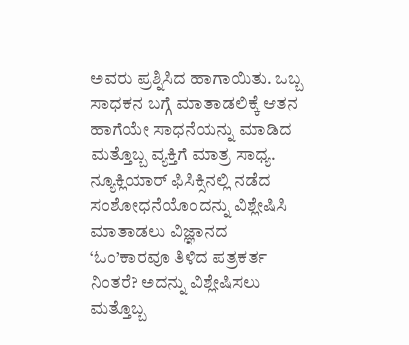ಅವರು ಪ್ರಶ್ನಿಸಿದ ಹಾಗಾಯಿತು. ಒಬ್ಬ ಸಾಧಕನ ಬಗ್ಗೆ ಮಾತಾಡಲಿಕ್ಕೆ ಆತನ ಹಾಗೆಯೇ ಸಾಧನೆಯನ್ನು ಮಾಡಿದ ಮತ್ತೊಬ್ಬ ವ್ಯಕ್ತಿಗೆ ಮಾತ್ರ ಸಾಧ್ಯ. ನ್ಯೂಕ್ಲಿಯಾರ್ ಫಿಸಿಕ್ಸಿನಲ್ಲಿ ನಡೆದ ಸಂಶೋಧನೆಯೊಂದನ್ನು ವಿಶ್ಲೇಷಿಸಿ ಮಾತಾಡಲು ವಿಜ್ಞಾನದ ‘ಓಂ’ಕಾರವೂ ತಿಳಿದ ಪತ್ರಕರ್ತ ನಿಂತರೆ? ಅದನ್ನು ವಿಶ್ಲೇಷಿಸಲು ಮತ್ತೊಬ್ಬ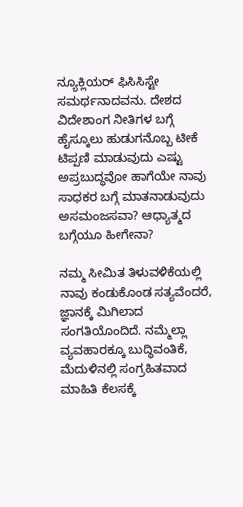ನ್ಯೂಕ್ಲಿಯರ್ ಫಿಸಿಸಿಸ್ಟೇ ಸಮರ್ಥನಾದವನು. ದೇಶದ ವಿದೇಶಾಂಗ ನೀತಿಗಳ ಬಗ್ಗೆ ಹೈಸ್ಕೂಲು ಹುಡುಗನೊಬ್ಬ ಟೀಕೆ ಟಿಪ್ಪಣಿ ಮಾಡುವುದು ಎಷ್ಟು ಅಪ್ರಬುದ್ಧವೋ ಹಾಗೆಯೇ ನಾವು ಸಾಧಕರ ಬಗ್ಗೆ ಮಾತನಾಡುವುದು ಅಸಮಂಜಸವಾ? ಆಧ್ಯಾತ್ಮದ ಬಗ್ಗೆಯೂ ಹೀಗೇನಾ?

ನಮ್ಮ ಸೀಮಿತ ತಿಳುವಳಿಕೆಯಲ್ಲಿ ನಾವು ಕಂಡುಕೊಂಡ ಸತ್ಯವೆಂದರೆ, ಜ್ಞಾನಕ್ಕೆ ಮಿಗಿಲಾದ ಸಂಗತಿಯೊಂದಿದೆ. ನಮ್ಮೆಲ್ಲಾ ವ್ಯವಹಾರಕ್ಕೂ ಬುದ್ಧಿವಂತಿಕೆ, ಮೆದುಳಿನಲ್ಲಿ ಸಂಗ್ರಹಿತವಾದ ಮಾಹಿತಿ ಕೆಲಸಕ್ಕೆ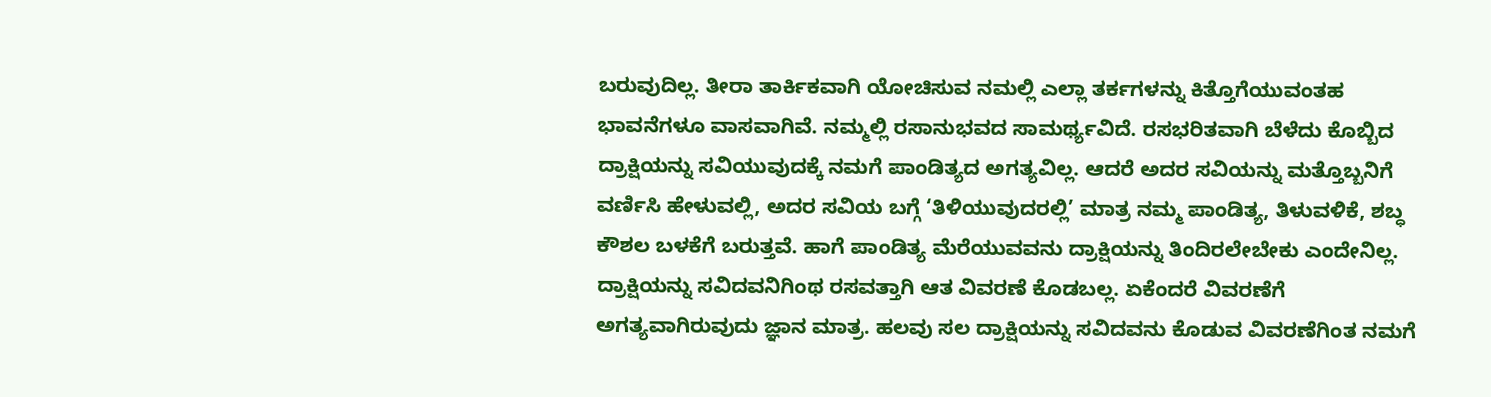ಬರುವುದಿಲ್ಲ. ತೀರಾ ತಾರ್ಕಿಕವಾಗಿ ಯೋಚಿಸುವ ನಮಲ್ಲಿ ಎಲ್ಲಾ ತರ್ಕಗಳನ್ನು ಕಿತ್ತೊಗೆಯುವಂತಹ ಭಾವನೆಗಳೂ ವಾಸವಾಗಿವೆ. ನಮ್ಮಲ್ಲಿ ರಸಾನುಭವದ ಸಾಮರ್ಥ್ಯವಿದೆ. ರಸಭರಿತವಾಗಿ ಬೆಳೆದು ಕೊಬ್ಬಿದ ದ್ರಾಕ್ಷಿಯನ್ನು ಸವಿಯುವುದಕ್ಕೆ ನಮಗೆ ಪಾಂಡಿತ್ಯದ ಅಗತ್ಯವಿಲ್ಲ. ಆದರೆ ಅದರ ಸವಿಯನ್ನು ಮತ್ತೊಬ್ಬನಿಗೆ ವರ್ಣಿಸಿ ಹೇಳುವಲ್ಲಿ, ಅದರ ಸವಿಯ ಬಗ್ಗೆ ‘ತಿಳಿಯುವುದರಲ್ಲಿ’ ಮಾತ್ರ ನಮ್ಮ ಪಾಂಡಿತ್ಯ, ತಿಳುವಳಿಕೆ, ಶಬ್ಧ ಕೌಶಲ ಬಳಕೆಗೆ ಬರುತ್ತವೆ. ಹಾಗೆ ಪಾಂಡಿತ್ಯ ಮೆರೆಯುವವನು ದ್ರಾಕ್ಷಿಯನ್ನು ತಿಂದಿರಲೇಬೇಕು ಎಂದೇನಿಲ್ಲ. ದ್ರಾಕ್ಷಿಯನ್ನು ಸವಿದವನಿಗಿಂಥ ರಸವತ್ತಾಗಿ ಆತ ವಿವರಣೆ ಕೊಡಬಲ್ಲ. ಏಕೆಂದರೆ ವಿವರಣೆಗೆ ಅಗತ್ಯವಾಗಿರುವುದು ಜ್ಞಾನ ಮಾತ್ರ. ಹಲವು ಸಲ ದ್ರಾಕ್ಷಿಯನ್ನು ಸವಿದವನು ಕೊಡುವ ವಿವರಣೆಗಿಂತ ನಮಗೆ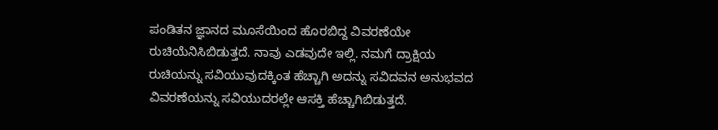ಪಂಡಿತನ ಜ್ಞಾನದ ಮೂಸೆಯಿಂದ ಹೊರಬಿದ್ದ ವಿವರಣೆಯೇ ರುಚಿಯೆನಿಸಿಬಿಡುತ್ತದೆ. ನಾವು ಎಡವುದೇ ಇಲ್ಲಿ. ನಮಗೆ ದ್ರಾಕ್ಷಿಯ ರುಚಿಯನ್ನು ಸವಿಯುವುದಕ್ಕಿಂತ ಹೆಚ್ಚಾಗಿ ಅದನ್ನು ಸವಿದವನ ಅನುಭವದ ವಿವರಣೆಯನ್ನು ಸವಿಯುದರಲ್ಲೇ ಆಸಕ್ತಿ ಹೆಚ್ಚಾಗಿಬಿಡುತ್ತದೆ.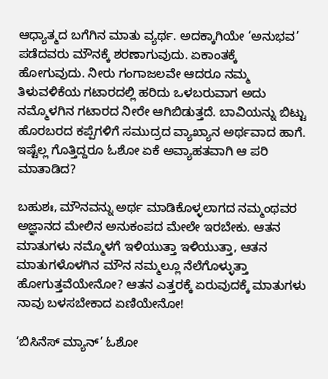ಆಧ್ಯಾತ್ಮದ ಬಗೆಗಿನ ಮಾತು ವ್ಯರ್ಥ. ಅದಕ್ಕಾಗಿಯೇ ‘ಅನುಭವ’ ಪಡೆದವರು ಮೌನಕ್ಕೆ ಶರಣಾಗುವುದು. ಏಕಾಂತಕ್ಕೆ ಹೋಗುವುದು. ನೀರು ಗಂಗಾಜಲವೇ ಆದರೂ ನಮ್ಮ ತಿಳುವಳಿಕೆಯ ಗಟಾರದಲ್ಲಿ ಹರಿದು ಒಳಬರುವಾಗ ಅದು ನಮ್ಮೊಳಗಿನ ಗಟಾರದ ನೀರೇ ಆಗಿಬಿಡುತ್ತದೆ. ಬಾವಿಯನ್ನು ಬಿಟ್ಟು ಹೊರಬರದ ಕಪ್ಪೆಗಳಿಗೆ ಸಮುದ್ರದ ವ್ಯಾಖ್ಯಾನ ಅರ್ಥವಾದ ಹಾಗೆ. ಇಷ್ಟೆಲ್ಲ ಗೊತ್ತಿದ್ದರೂ ಓಶೋ ಏಕೆ ಅವ್ಯಾಹತವಾಗಿ ಆ ಪರಿ ಮಾತಾಡಿದ?

ಬಹುಶಃ, ಮೌನವನ್ನು ಅರ್ಥ ಮಾಡಿಕೊಳ್ಳಲಾಗದ ನಮ್ಮಂಥವರ ಅಜ್ಞಾನದ ಮೇಲಿನ ಅನುಕಂಪದ ಮೇಲೇ ಇರಬೇಕು. ಆತನ ಮಾತುಗಳು ನಮ್ಮೊಳಗೆ ಇಳಿಯುತ್ತಾ ಇಳಿಯುತ್ತಾ, ಆತನ ಮಾತುಗಳೊಳಗಿನ ಮೌನ ನಮ್ಮಲ್ಲೂ ನೆಲೆಗೊಳ್ಳುತ್ತಾ ಹೋಗುತ್ತವೆಯೇನೋ? ಆತನ ಎತ್ತರಕ್ಕೆ ಏರುವುದಕ್ಕೆ ಮಾತುಗಳು ನಾವು ಬಳಸಬೇಕಾದ ಏಣಿಯೇನೋ!

‘ಬಿಸಿನೆಸ್ ಮ್ಯಾನ್’ ಓಶೋ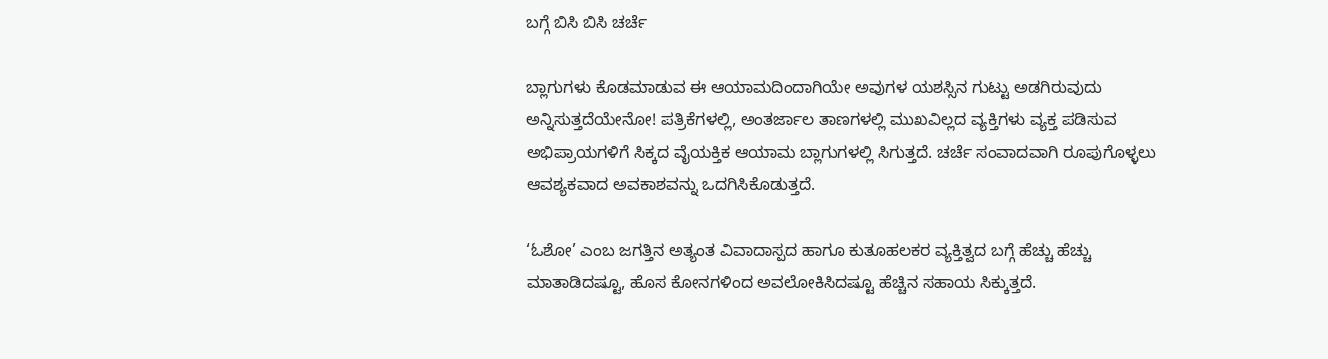ಬಗ್ಗೆ ಬಿಸಿ ಬಿಸಿ ಚರ್ಚೆ

ಬ್ಲಾಗುಗಳು ಕೊಡಮಾಡುವ ಈ ಆಯಾಮದಿಂದಾಗಿಯೇ ಅವುಗಳ ಯಶಸ್ಸಿನ ಗುಟ್ಟು ಅಡಗಿರುವುದು ಅನ್ನಿಸುತ್ತದೆಯೇನೋ! ಪತ್ರಿಕೆಗಳಲ್ಲಿ, ಅಂತರ್ಜಾಲ ತಾಣಗಳಲ್ಲಿ ಮುಖವಿಲ್ಲದ ವ್ಯಕ್ತಿಗಳು ವ್ಯಕ್ತ ಪಡಿಸುವ ಅಭಿಪ್ರಾಯಗಳಿಗೆ ಸಿಕ್ಕದ ವೈಯಕ್ತಿಕ ಆಯಾಮ ಬ್ಲಾಗುಗಳಲ್ಲಿ ಸಿಗುತ್ತದೆ. ಚರ್ಚೆ ಸಂವಾದವಾಗಿ ರೂಪುಗೊಳ್ಳಲು ಆವಶ್ಯಕವಾದ ಅವಕಾಶವನ್ನು ಒದಗಿಸಿಕೊಡುತ್ತದೆ.

‘ಓಶೋ’ ಎಂಬ ಜಗತ್ತಿನ ಅತ್ಯಂತ ವಿವಾದಾಸ್ಪದ ಹಾಗೂ ಕುತೂಹಲಕರ ವ್ಯಕ್ತಿತ್ವದ ಬಗ್ಗೆ ಹೆಚ್ಚು ಹೆಚ್ಚು ಮಾತಾಡಿದಷ್ಟೂ, ಹೊಸ ಕೋನಗಳಿಂದ ಅವಲೋಕಿಸಿದಷ್ಟೂ ಹೆಚ್ಚಿನ ಸಹಾಯ ಸಿಕ್ಕುತ್ತದೆ.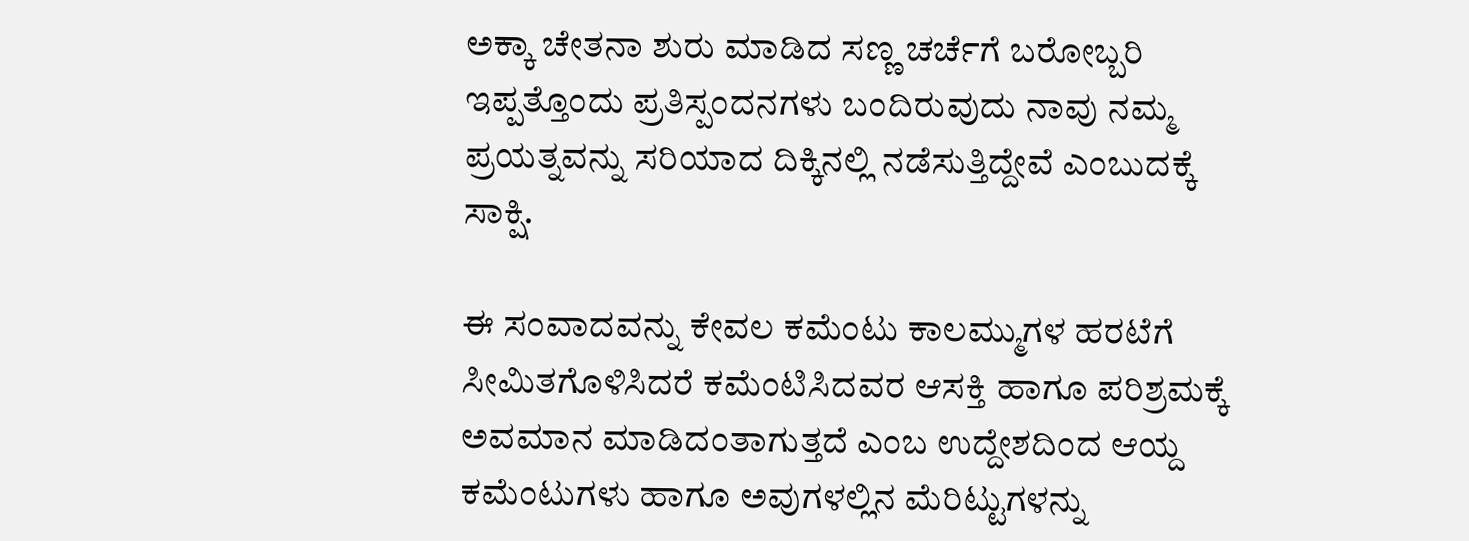ಅಕ್ಕಾ ಚೇತನಾ ಶುರು ಮಾಡಿದ ಸಣ್ಣ ಚರ್ಚೆಗೆ ಬರೋಬ್ಬರಿ ಇಪ್ಪತ್ತೊಂದು ಪ್ರತಿಸ್ಪಂದನಗಳು ಬಂದಿರುವುದು ನಾವು ನಮ್ಮ ಪ್ರಯತ್ನವನ್ನು ಸರಿಯಾದ ದಿಕ್ಕಿನಲ್ಲಿ ನಡೆಸುತ್ತಿದ್ದೇವೆ ಎಂಬುದಕ್ಕೆ ಸಾಕ್ಷಿ.

ಈ ಸಂವಾದವನ್ನು ಕೇವಲ ಕಮೆಂಟು ಕಾಲಮ್ಮುಗಳ ಹರಟೆಗೆ ಸೀಮಿತಗೊಳಿಸಿದರೆ ಕಮೆಂಟಿಸಿದವರ ಆಸಕ್ತಿ ಹಾಗೂ ಪರಿಶ್ರಮಕ್ಕೆ ಅವಮಾನ ಮಾಡಿದಂತಾಗುತ್ತದೆ ಎಂಬ ಉದ್ದೇಶದಿಂದ ಆಯ್ದ ಕಮೆಂಟುಗಳು ಹಾಗೂ ಅವುಗಳಲ್ಲಿನ ಮೆರಿಟ್ಟುಗಳನ್ನು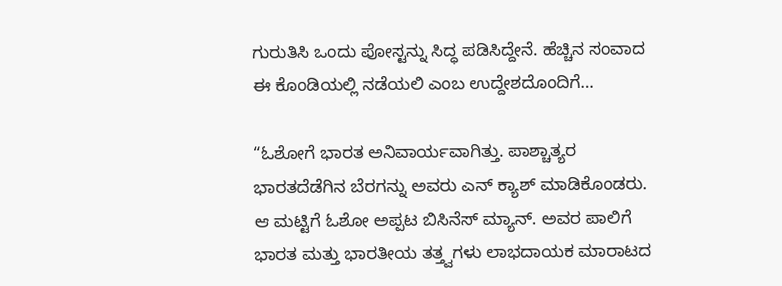ಗುರುತಿಸಿ ಒಂದು ಪೋಸ್ಟನ್ನು ಸಿದ್ಧ ಪಡಿಸಿದ್ದೇನೆ. ಹೆಚ್ಚಿನ ಸಂವಾದ ಈ ಕೊಂಡಿಯಲ್ಲಿ ನಡೆಯಲಿ ಎಂಬ ಉದ್ದೇಶದೊಂದಿಗೆ…

“ಓಶೋಗೆ ಭಾರತ ಅನಿವಾರ್ಯವಾಗಿತ್ತು. ಪಾಶ್ಚಾತ್ಯರ ಭಾರತದೆಡೆಗಿನ ಬೆರಗನ್ನು ಅವರು ಎನ್ ಕ್ಯಾಶ್ ಮಾಡಿಕೊಂಡರು. ಆ ಮಟ್ಟಿಗೆ ಓಶೋ ಅಪ್ಪಟ ಬಿಸಿನೆಸ್ ಮ್ಯಾನ್. ಅವರ ಪಾಲಿಗೆ ಭಾರತ ಮತ್ತು ಭಾರತೀಯ ತತ್ತ್ವಗಳು ಲಾಭದಾಯಕ ಮಾರಾಟದ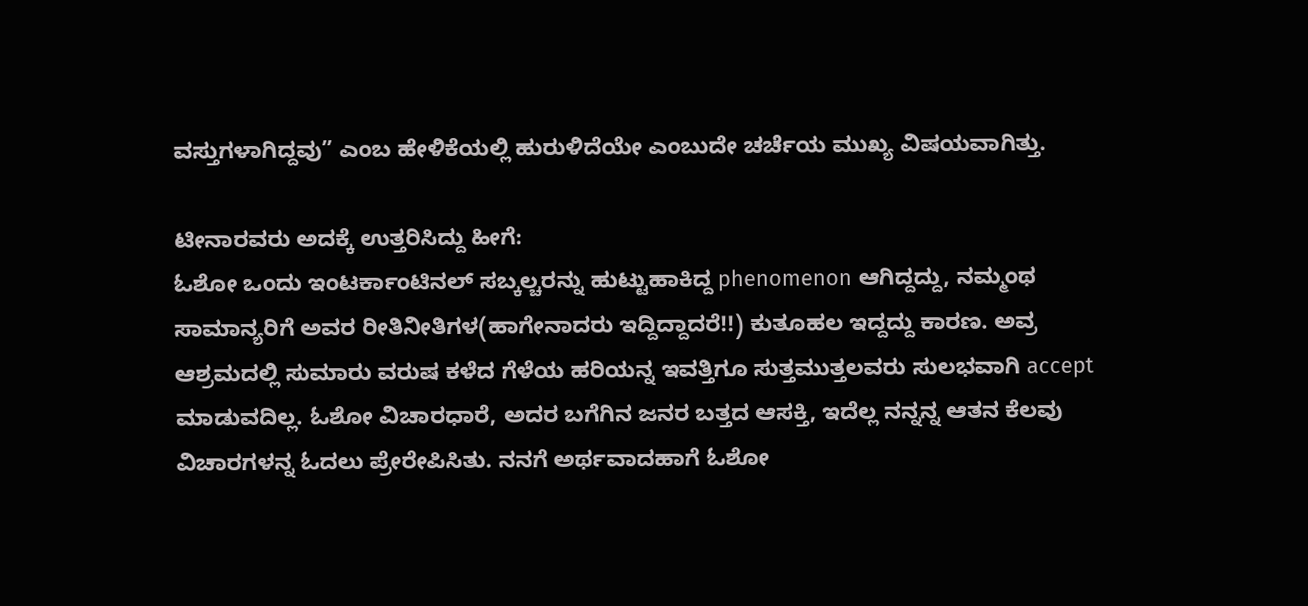ವಸ್ತುಗಳಾಗಿದ್ದವು” ಎಂಬ ಹೇಳಿಕೆಯಲ್ಲಿ ಹುರುಳಿದೆಯೇ ಎಂಬುದೇ ಚರ್ಚೆಯ ಮುಖ್ಯ ವಿಷಯವಾಗಿತ್ತು.

ಟೀನಾರವರು ಅದಕ್ಕೆ ಉತ್ತರಿಸಿದ್ದು ಹೀಗೆ:
ಓಶೋ ಒಂದು ಇಂಟರ್ಕಾಂಟಿನಲ್ ಸಬ್ಕಲ್ಚರನ್ನು ಹುಟ್ಟುಹಾಕಿದ್ದ phenomenon ಆಗಿದ್ದದ್ದು, ನಮ್ಮಂಥ ಸಾಮಾನ್ಯರಿಗೆ ಅವರ ರೀತಿನೀತಿಗಳ(ಹಾಗೇನಾದರು ಇದ್ದಿದ್ದಾದರೆ!!) ಕುತೂಹಲ ಇದ್ದದ್ದು ಕಾರಣ. ಅವ್ರ ಆಶ್ರಮದಲ್ಲಿ ಸುಮಾರು ವರುಷ ಕಳೆದ ಗೆಳೆಯ ಹರಿಯನ್ನ ಇವತ್ತಿಗೂ ಸುತ್ತಮುತ್ತಲವರು ಸುಲಭವಾಗಿ accept ಮಾಡುವದಿಲ್ಲ. ಓಶೋ ವಿಚಾರಧಾರೆ, ಅದರ ಬಗೆಗಿನ ಜನರ ಬತ್ತದ ಆಸಕ್ತಿ, ಇದೆಲ್ಲ ನನ್ನನ್ನ ಆತನ ಕೆಲವು ವಿಚಾರಗಳನ್ನ ಓದಲು ಪ್ರೇರೇಪಿಸಿತು. ನನಗೆ ಅರ್ಥವಾದಹಾಗೆ ಓಶೋ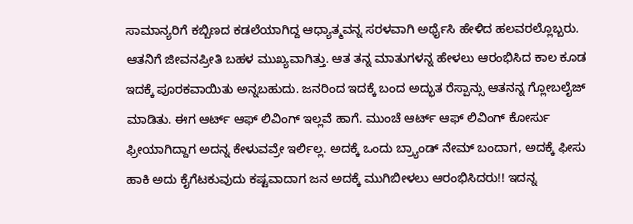ಸಾಮಾನ್ಯರಿಗೆ ಕಬ್ಬಿಣದ ಕಡಲೆಯಾಗಿದ್ದ ಆಧ್ಯಾತ್ಮವನ್ನ ಸರಳವಾಗಿ ಅರ್ಥೈಸಿ ಹೇಳಿದ ಹಲವರಲ್ಲೊಬ್ಬರು. ಆತನಿಗೆ ಜೀವನಪ್ರೀತಿ ಬಹಳ ಮುಖ್ಯವಾಗಿತ್ತು. ಆತ ತನ್ನ ಮಾತುಗಳನ್ನ ಹೇಳಲು ಆರಂಭಿಸಿದ ಕಾಲ ಕೂಡ ಇದಕ್ಕೆ ಪೂರಕವಾಯಿತು ಅನ್ನಬಹುದು. ಜನರಿಂದ ಇದಕ್ಕೆ ಬಂದ ಅದ್ಭುತ ರೆಸ್ಪಾನ್ಸು ಆತನನ್ನ ಗ್ಲೋಬಲೈಜ್ ಮಾಡಿತು. ಈಗ ಆರ್ಟ್ ಆಫ್ ಲಿವಿಂಗ್ ಇಲ್ಲವೆ ಹಾಗೆ. ಮುಂಚೆ ಆರ್ಟ್ ಆಫ್ ಲಿವಿಂಗ್ ಕೋರ್ಸು ಫ್ರೀಯಾಗಿದ್ದಾಗ ಅದನ್ನ ಕೇಳುವವ್ರೇ ಇರ್ಲಿಲ್ಲ. ಅದಕ್ಕೆ ಒಂದು ಬ್ರ್ಯಾಂಡ್ ನೇಮ್ ಬಂದಾಗ, ಅದಕ್ಕೆ ಫೀಸು ಹಾಕಿ ಅದು ಕೈಗೆಟಕುವುದು ಕಷ್ಟವಾದಾಗ ಜನ ಅದಕ್ಕೆ ಮುಗಿಬೀಳಲು ಆರಂಭಿಸಿದರು!! ಇದನ್ನ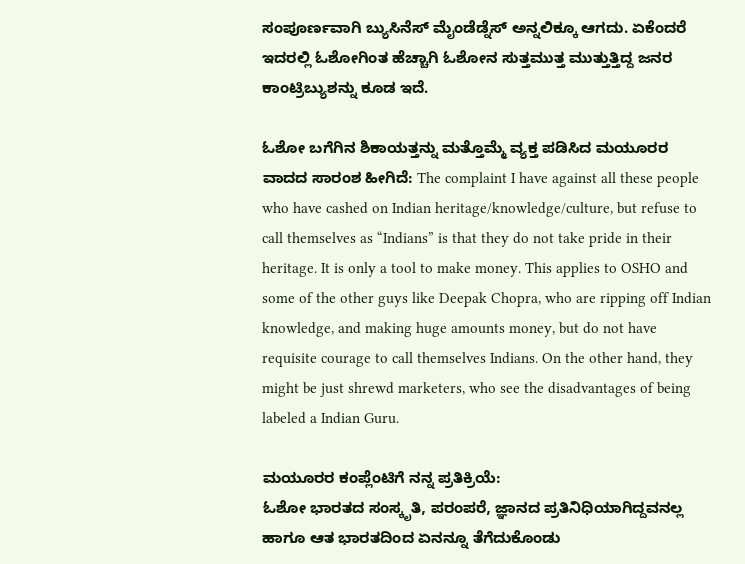ಸಂಪೂರ್ಣವಾಗಿ ಬ್ಯುಸಿನೆಸ್ ಮೈಂಡೆಡ್ನೆಸ್ ಅನ್ನಲಿಕ್ಕೂ ಆಗದು. ಏಕೆಂದರೆ ಇದರಲ್ಲಿ ಓಶೋಗಿಂತ ಹೆಚ್ಚಾಗಿ ಓಶೋನ ಸುತ್ತಮುತ್ತ ಮುತ್ತುತ್ತಿದ್ದ ಜನರ ಕಾಂಟ್ರಿಬ್ಯುಶನ್ನು ಕೂಡ ಇದೆ.

ಓಶೋ ಬಗೆಗಿನ ಶಿಕಾಯತ್ತನ್ನು ಮತ್ತೊಮ್ಮೆ ವ್ಯಕ್ತ ಪಡಿಸಿದ ಮಯೂರರ ವಾದದ ಸಾರಂಶ ಹೀಗಿದೆ: The complaint I have against all these people who have cashed on Indian heritage/knowledge/culture, but refuse to call themselves as “Indians” is that they do not take pride in their heritage. It is only a tool to make money. This applies to OSHO and some of the other guys like Deepak Chopra, who are ripping off Indian knowledge, and making huge amounts money, but do not have requisite courage to call themselves Indians. On the other hand, they might be just shrewd marketers, who see the disadvantages of being labeled a Indian Guru.

ಮಯೂರರ ಕಂಪ್ಲೆಂಟಿಗೆ ನನ್ನ ಪ್ರತಿಕ್ರಿಯೆ:
ಓಶೋ ಭಾರತದ ಸಂಸ್ಕೃತಿ, ಪರಂಪರೆ, ಜ್ಞಾನದ ಪ್ರತಿನಿಧಿಯಾಗಿದ್ದವನಲ್ಲ ಹಾಗೂ ಆತ ಭಾರತದಿಂದ ಏನನ್ನೂ ತೆಗೆದುಕೊಂಡು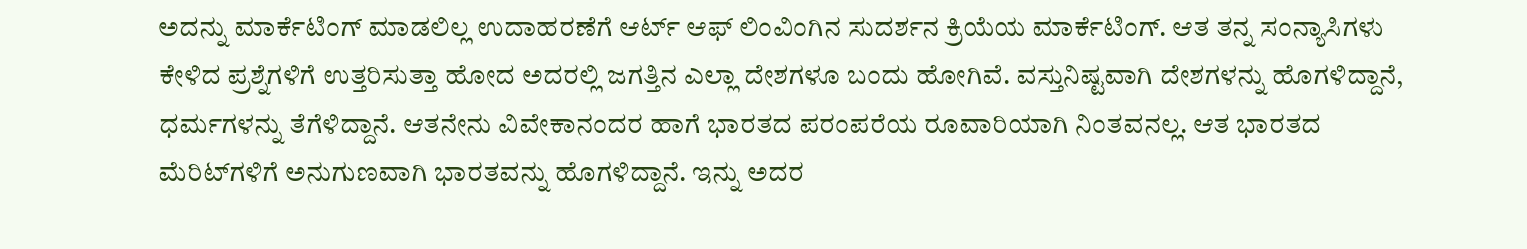ಅದನ್ನು ಮಾರ್ಕೆಟಿಂಗ್ ಮಾಡಲಿಲ್ಲ ಉದಾಹರಣೆಗೆ ಆರ್ಟ್ ಆಫ್ ಲಿಂವಿಂಗಿನ ಸುದರ್ಶನ ಕ್ರಿಯೆಯ ಮಾರ್ಕೆಟಿಂಗ್. ಆತ ತನ್ನ ಸಂನ್ಯಾಸಿಗಳು ಕೇಳಿದ ಪ್ರಶ್ನೆಗಳಿಗೆ ಉತ್ತರಿಸುತ್ತಾ ಹೋದ ಅದರಲ್ಲಿ ಜಗತ್ತಿನ ಎಲ್ಲಾ ದೇಶಗಳೂ ಬಂದು ಹೋಗಿವೆ. ವಸ್ತುನಿಷ್ಟವಾಗಿ ದೇಶಗಳನ್ನು ಹೊಗಳಿದ್ದಾನೆ, ಧರ್ಮಗಳನ್ನು ತೆಗೆಳಿದ್ದಾನೆ. ಆತನೇನು ವಿವೇಕಾನಂದರ ಹಾಗೆ ಭಾರತದ ಪರಂಪರೆಯ ರೂವಾರಿಯಾಗಿ ನಿಂತವನಲ್ಲ. ಆತ ಭಾರತದ ಮೆರಿಟ್‌ಗಳಿಗೆ ಅನುಗುಣವಾಗಿ ಭಾರತವನ್ನು ಹೊಗಳಿದ್ದಾನೆ. ಇನ್ನು ಅದರ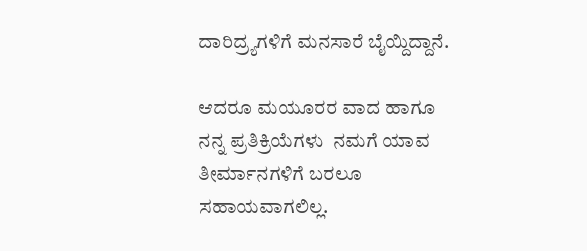ದಾರಿದ್ರ್ಯಗಳಿಗೆ ಮನಸಾರೆ ಬೈಯ್ದಿದ್ದಾನೆ.

ಆದರೂ ಮಯೂರರ ವಾದ ಹಾಗೂ ನನ್ನ ಪ್ರತಿಕ್ರಿಯೆಗಳು  ನಮಗೆ ಯಾವ ತೀರ್ಮಾನಗಳಿಗೆ ಬರಲೂ ಸಹಾಯವಾಗಲಿಲ್ಲ.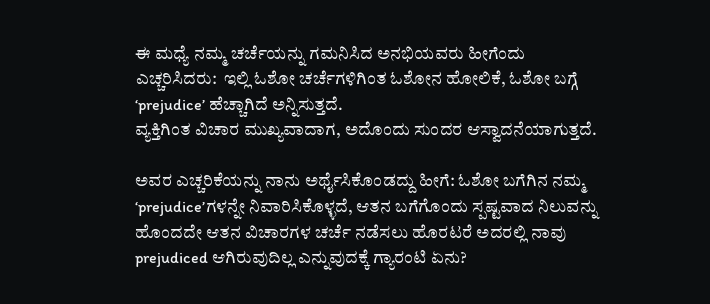ಈ ಮಧ್ಯೆ ನಮ್ಮ ಚರ್ಚೆಯನ್ನು ಗಮನಿಸಿದ ಅನಭಿಯವರು ಹೀಗೆಂದು ಎಚ್ಚರಿಸಿದರು:  ಇಲ್ಲಿ ಓಶೋ ಚರ್ಚೆಗಳಿಗಿಂತ ಓಶೋನ ಹೋಲಿಕೆ, ಓಶೋ ಬಗ್ಗೆ ‘prejudice’ ಹೆಚ್ಚಾಗಿದೆ ಅನ್ನಿಸುತ್ತದೆ.
ವ್ಯಕ್ತಿಗಿಂತ ವಿಚಾರ ಮುಖ್ಯವಾದಾಗ, ಅದೊಂದು ಸುಂದರ ಆಸ್ವಾದನೆಯಾಗುತ್ತದೆ.

ಅವರ ಎಚ್ಚರಿಕೆಯನ್ನು ನಾನು ಅರ್ಥೈಸಿಕೊಂಡದ್ದು ಹೀಗೆ: ಓಶೋ ಬಗೆಗಿನ ನಮ್ಮ ‘prejudice’ಗಳನ್ನೇ ನಿವಾರಿಸಿಕೊಳ್ಳದೆ, ಆತನ ಬಗೆಗೊಂದು ಸ್ಪಷ್ಟವಾದ ನಿಲುವನ್ನು ಹೊಂದದೇ ಆತನ ವಿಚಾರಗಳ ಚರ್ಚೆ ನಡೆಸಲು ಹೊರಟರೆ ಅದರಲ್ಲಿ ನಾವು prejudiced ಆಗಿರುವುದಿಲ್ಲ ಎನ್ನುವುದಕ್ಕೆ ಗ್ಯಾರಂಟಿ ಏನು?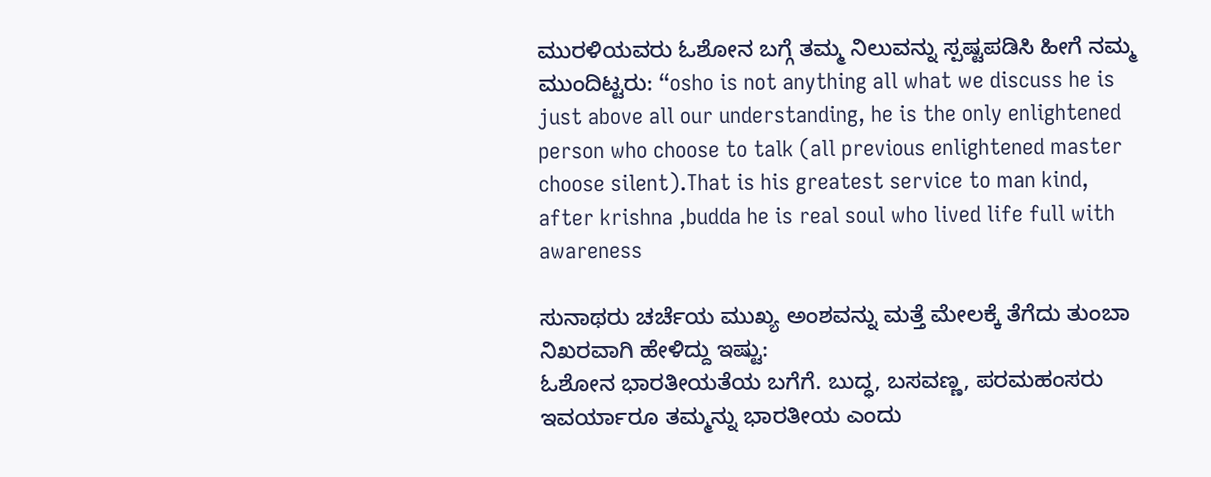ಮುರಳಿಯವರು ಓಶೋನ ಬಗ್ಗೆ ತಮ್ಮ ನಿಲುವನ್ನು ಸ್ಪಷ್ಟಪಡಿಸಿ ಹೀಗೆ ನಮ್ಮ ಮುಂದಿಟ್ಟರು: “osho is not anything all what we discuss he is just above all our understanding, he is the only enlightened person who choose to talk (all previous enlightened master choose silent).That is his greatest service to man kind, after krishna ,budda he is real soul who lived life full with awareness

ಸುನಾಥರು ಚರ್ಚೆಯ ಮುಖ್ಯ ಅಂಶವನ್ನು ಮತ್ತೆ ಮೇಲಕ್ಕೆ ತೆಗೆದು ತುಂಬಾ ನಿಖರವಾಗಿ ಹೇಳಿದ್ದು ಇಷ್ಟು:
ಓಶೋನ ಭಾರತೀಯತೆಯ ಬಗೆಗೆ. ಬುದ್ಧ, ಬಸವಣ್ಣ, ಪರಮಹಂಸರು ಇವರ್ಯಾರೂ ತಮ್ಮನ್ನು ಭಾರತೀಯ ಎಂದು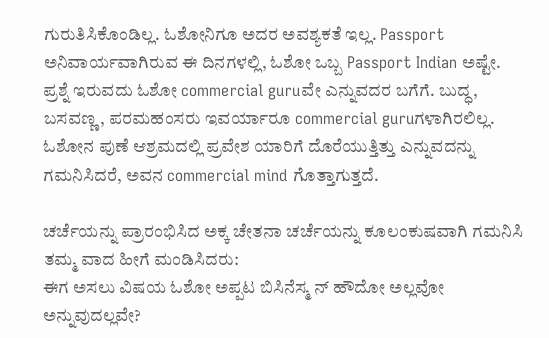ಗುರುತಿಸಿಕೊಂಡಿಲ್ಲ. ಓಶೋನಿಗೂ ಅದರ ಅವಶ್ಯಕತೆ ಇಲ್ಲ. Passport ಅನಿವಾರ್ಯವಾಗಿರುವ ಈ ದಿನಗಳಲ್ಲಿ, ಓಶೋ ಒಬ್ಬ Passport Indian ಅಷ್ಟೇ.
ಪ್ರಶ್ನೆ ಇರುವದು ಓಶೋ commercial guruವೇ ಎನ್ನುವದರ ಬಗೆಗೆ. ಬುದ್ಧ, ಬಸವಣ್ಣ, ಪರಮಹಂಸರು ಇವರ್ಯಾರೂ commercial guruಗಳಾಗಿರಲಿಲ್ಲ.
ಓಶೋನ ಪುಣೆ ಆಶ್ರಮದಲ್ಲಿ ಪ್ರವೇಶ ಯಾರಿಗೆ ದೊರೆಯುತ್ತಿತ್ತು ಎನ್ನುವದನ್ನು ಗಮನಿಸಿದರೆ, ಅವನ commercial mind ಗೊತ್ತಾಗುತ್ತದೆ.

ಚರ್ಚೆಯನ್ನು ಪ್ರಾರಂಭಿಸಿದ ಅಕ್ಕ ಚೇತನಾ ಚರ್ಚೆಯನ್ನು ಕೂಲಂಕುಷವಾಗಿ ಗಮನಿಸಿ ತಮ್ಮ ವಾದ ಹೀಗೆ ಮಂಡಿಸಿದರು:
ಈಗ ಅಸಲು ವಿಷಯ ಓಶೋ ಅಪ್ಪಟ ಬಿಸಿನೆಸ್ಮ ನ್ ಹೌದೋ ಅಲ್ಲವೋ ಅನ್ನುವುದಲ್ಲವೇ?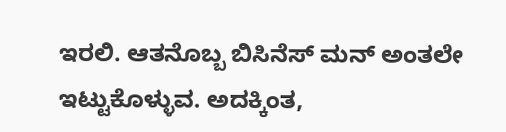ಇರಲಿ. ಆತನೊಬ್ಬ ಬಿಸಿನೆಸ್ ಮನ್ ಅಂತಲೇ ಇಟ್ಟುಕೊಳ್ಳುವ. ಅದಕ್ಕಿಂತ,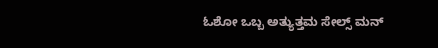ಓಶೋ ಒಬ್ಬ ಅತ್ಯುತ್ತಮ ಸೇಲ್ಸ್ ಮನ್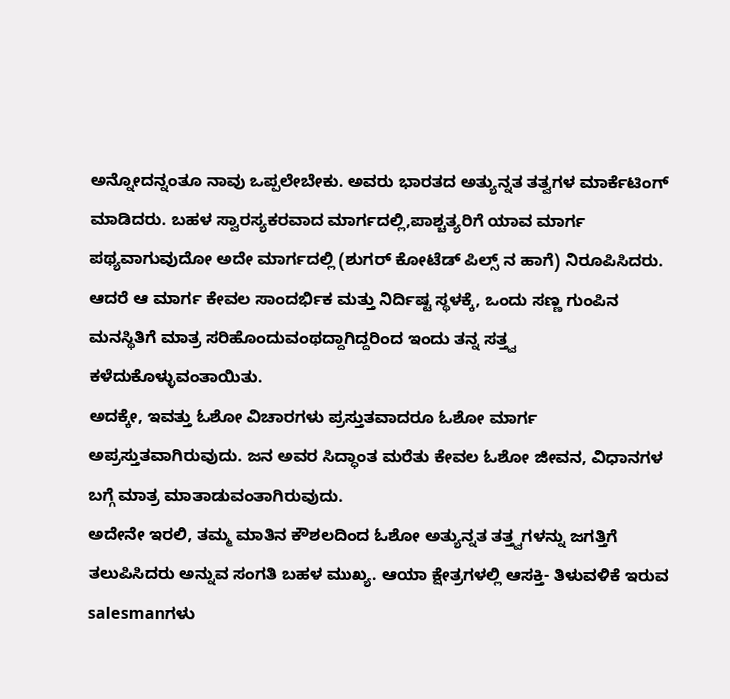ಅನ್ನೋದನ್ನಂತೂ ನಾವು ಒಪ್ಪಲೇಬೇಕು. ಅವರು ಭಾರತದ ಅತ್ಯುನ್ನತ ತತ್ವಗಳ ಮಾರ್ಕೆಟಿಂಗ್ ಮಾಡಿದರು. ಬಹಳ ಸ್ವಾರಸ್ಯಕರವಾದ ಮಾರ್ಗದಲ್ಲಿ,ಪಾಶ್ಚತ್ಯರಿಗೆ ಯಾವ ಮಾರ್ಗ ಪಥ್ಯವಾಗುವುದೋ ಅದೇ ಮಾರ್ಗದಲ್ಲಿ (ಶುಗರ್ ಕೋಟೆಡ್ ಪಿಲ್ಸ್ ನ ಹಾಗೆ) ನಿರೂಪಿಸಿದರು. ಆದರೆ ಆ ಮಾರ್ಗ ಕೇವಲ ಸಾಂದರ್ಭಿಕ ಮತ್ತು ನಿರ್ದಿಷ್ಟ ಸ್ಥಳಕ್ಕೆ, ಒಂದು ಸಣ್ಣ ಗುಂಪಿನ ಮನಸ್ಥಿತಿಗೆ ಮಾತ್ರ ಸರಿಹೊಂದುವಂಥದ್ದಾಗಿದ್ದರಿಂದ ಇಂದು ತನ್ನ ಸತ್ತ್ವ ಕಳೆದುಕೊಳ್ಳುವಂತಾಯಿತು.
ಅದಕ್ಕೇ, ಇವತ್ತು ಓಶೋ ವಿಚಾರಗಳು ಪ್ರಸ್ತುತವಾದರೂ ಓಶೋ ಮಾರ್ಗ ಅಪ್ರಸ್ತುತವಾಗಿರುವುದು. ಜನ ಅವರ ಸಿದ್ಧಾಂತ ಮರೆತು ಕೇವಲ ಓಶೋ ಜೀವನ, ವಿಧಾನಗಳ ಬಗ್ಗೆ ಮಾತ್ರ ಮಾತಾಡುವಂತಾಗಿರುವುದು.
ಅದೇನೇ ಇರಲಿ, ತಮ್ಮ ಮಾತಿನ ಕೌಶಲದಿಂದ ಓಶೋ ಅತ್ಯುನ್ನತ ತತ್ತ್ವಗಳನ್ನು ಜಗತ್ತಿಗೆ ತಲುಪಿಸಿದರು ಅನ್ನುವ ಸಂಗತಿ ಬಹಳ ಮುಖ್ಯ. ಆಯಾ ಕ್ಷೇತ್ರಗಳಲ್ಲಿ ಆಸಕ್ತಿ- ತಿಳುವಳಿಕೆ ಇರುವ salesmanಗಳು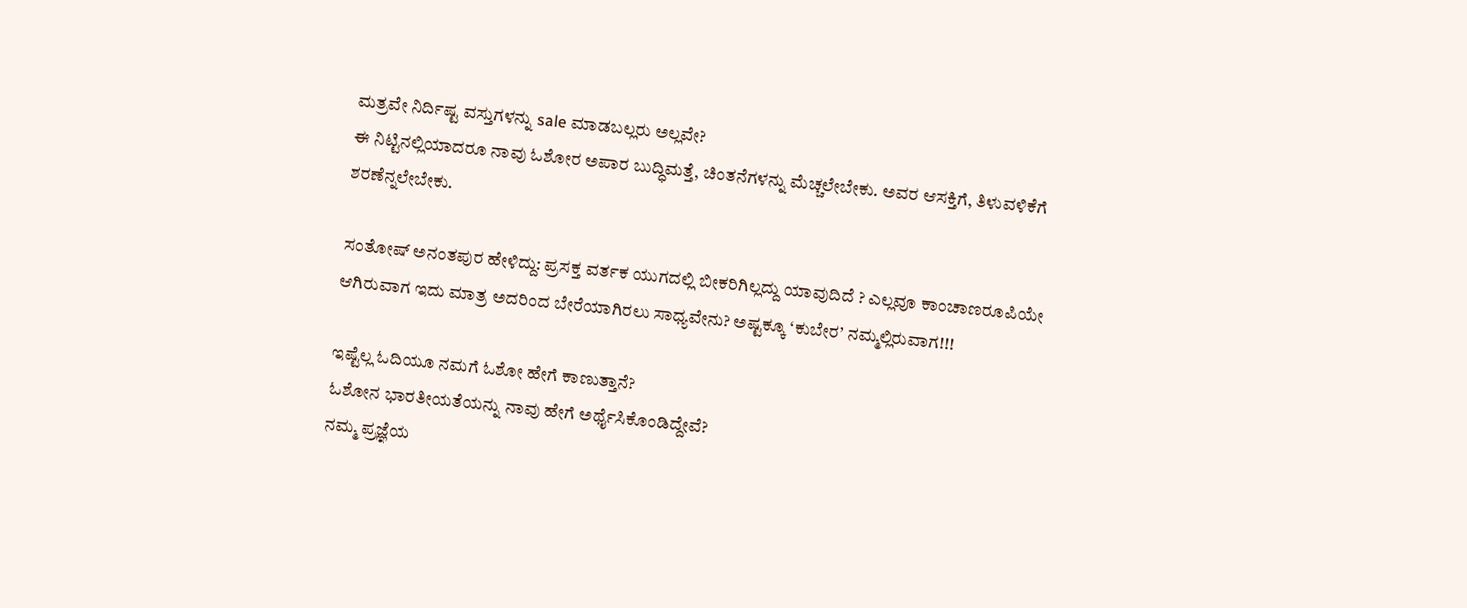ಮತ್ರವೇ ನಿರ್ದಿಷ್ಟ ವಸ್ತುಗಳನ್ನು sale ಮಾಡಬಲ್ಲರು ಅಲ್ಲವೇ?
ಈ ನಿಟ್ಟಿನಲ್ಲಿಯಾದರೂ ನಾವು ಓಶೋರ ಅಪಾರ ಬುದ್ಧಿಮತ್ತೆ, ಚಿಂತನೆಗಳನ್ನು ಮೆಚ್ಚಲೇಬೇಕು. ಅವರ ಆಸಕ್ತಿಗೆ, ತಿಳುವಳಿಕೆಗೆ ಶರಣೆನ್ನಲೇಬೇಕು.

ಸಂತೋಷ್ ಅನಂತಪುರ ಹೇಳಿದ್ದು: ಪ್ರಸಕ್ತ ವರ್ತಕ ಯುಗದಲ್ಲಿ ಬೀಕರಿಗಿಲ್ಲದ್ದು ಯಾವುದಿದೆ ? ಎಲ್ಲವೂ ಕಾಂಚಾಣರೂಪಿಯೇ ಆಗಿರುವಾಗ ಇದು ಮಾತ್ರ ಅದರಿಂದ ಬೇರೆಯಾಗಿರಲು ಸಾಧ್ಯವೇನು? ಅಷ್ಟಕ್ಕೂ ‘ಕುಬೇರ’ ನಮ್ಮಲ್ಲಿರುವಾಗ!!!

ಇಷ್ಟೆಲ್ಲ ಓದಿಯೂ ನಮಗೆ ಓಶೋ ಹೇಗೆ ಕಾಣುತ್ತಾನೆ?
ಓಶೋನ ಭಾರತೀಯತೆಯನ್ನು ನಾವು ಹೇಗೆ ಅರ್ಥೈಸಿಕೊಂಡಿದ್ದೇವೆ?
ನಮ್ಮ ಪ್ರಜ್ಞೆಯ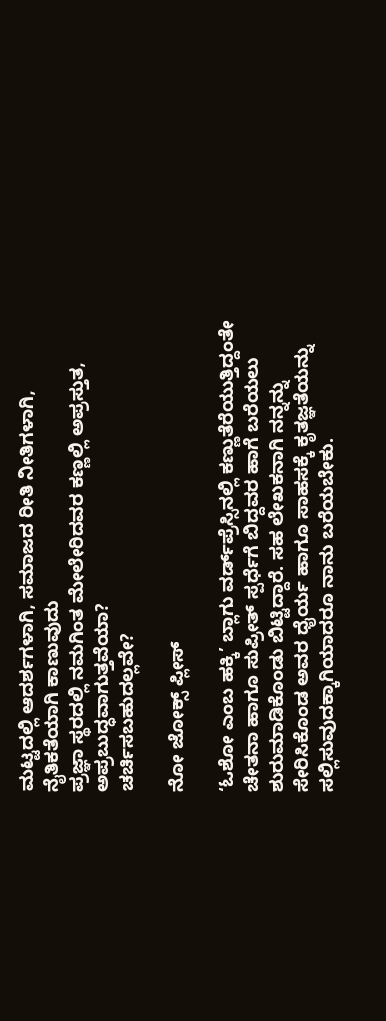ಮಟ್ಟದಲ್ಲಿ ಆದರ್ಶಗಳಾಗಿ, ಸಮಾಜದ ರೀತಿ ನೀತಿಗಳಾಗಿ, ನೈತಿಕತೆಯಾಗಿ ಕಾಣುವುದು
ಪ್ರಜ್ಞಾ ಸ್ಥರದಲ್ಲಿ ನಮಗಿಂತ ಮೇಲೇರಿದವರ ಕಣ್ಣಲ್ಲಿ ಅಪ್ರಸ್ತುತ, ಅಪ್ರಬುದ್ಧವಾಗುತ್ತವೆಯಾ?
ಚರ್ಚಿಸಬಹುದಲ್ಲವೇ?

ನೋ ಜೋಕ್ಸ್ ಪ್ಲೀಸ್

‘ಓಶೋ ಎಂಬ ಹಕ್ಕಿ’ ಬ್ಲಾಗು ವರ್ಡ್‌ಪ್ರೆಸ್ಸಿನಲ್ಲಿ ಕಣ್ಣುತೆರೆಯುತ್ತಿದ್ದಂತೇ ಚೇತನಾ ಹಾಗೂ ಸುಪ್ರೀತ್ ಸ್ಪರ್ಧೆಗೆ ಬಿದ್ದವರ ಹಾಗೆ ಬರೆಯಲು ಶುರುಮಾಡಿಕೊಂಡು ಬಿಟ್ಟಿದ್ದಾರೆ. ಸಹ ಲೇಖಕನಾಗಿ ನನ್ನನ್ನು ಸೇರಿಸಿಕೊಂಡ ಅವರ ಧೈರ್ಯ ಹಾಗೂ ಸಾಹಸಕ್ಕೆ ಕೃತಜ್ಞತೆಯನ್ನು ಸಲ್ಲಿಸುವುದಕ್ಕಾಗಿಯಾದರೂ ನಾನು ಬರೆಯಬೇಕು.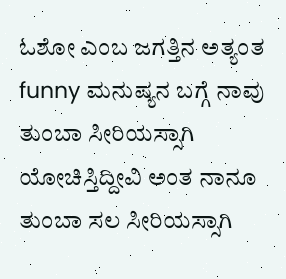ಓಶೋ ಎಂಬ ಜಗತ್ತಿನ ಅತ್ಯಂತ funny ಮನುಷ್ಯನ ಬಗ್ಗೆ ನಾವು ತುಂಬಾ ಸೀರಿಯಸ್ಸಾಗಿ ಯೋಚಿಸ್ತಿದ್ದೀವಿ ಅಂತ ನಾನೂ ತುಂಬಾ ಸಲ ಸೀರಿಯಸ್ಸಾಗಿ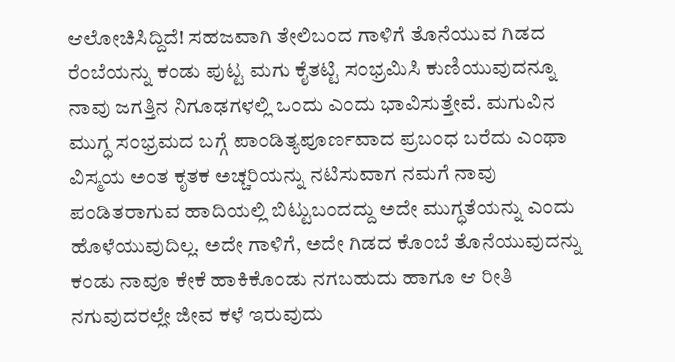ಆಲೋಚಿಸಿದ್ದಿದೆ! ಸಹಜವಾಗಿ ತೇಲಿಬಂದ ಗಾಳಿಗೆ ತೊನೆಯುವ ಗಿಡದ ರೆಂಬೆಯನ್ನು ಕಂಡು ಪುಟ್ಟ ಮಗು ಕೈತಟ್ಟಿ ಸಂಭ್ರಮಿಸಿ ಕುಣಿಯುವುದನ್ನೂ ನಾವು ಜಗತ್ತಿನ ನಿಗೂಢಗಳಲ್ಲಿ ಒಂದು ಎಂದು ಭಾವಿಸುತ್ತೇವೆ. ಮಗುವಿನ ಮುಗ್ಧ ಸಂಭ್ರಮದ ಬಗ್ಗೆ ಪಾಂಡಿತ್ಯಪೂರ್ಣವಾದ ಪ್ರಬಂಧ ಬರೆದು ಎಂಥಾ ವಿಸ್ಮಯ ಅಂತ ಕೃತಕ ಅಚ್ಚರಿಯನ್ನು ನಟಿಸುವಾಗ ನಮಗೆ ನಾವು ಪಂಡಿತರಾಗುವ ಹಾದಿಯಲ್ಲಿ ಬಿಟ್ಟುಬಂದದ್ದು ಅದೇ ಮುಗ್ಧತೆಯನ್ನು ಎಂದು ಹೊಳೆಯುವುದಿಲ್ಲ. ಅದೇ ಗಾಳಿಗೆ, ಅದೇ ಗಿಡದ ಕೊಂಬೆ ತೊನೆಯುವುದನ್ನು ಕಂಡು ನಾವೂ ಕೇಕೆ ಹಾಕಿಕೊಂಡು ನಗಬಹುದು ಹಾಗೂ ಆ ರೀತಿ ನಗುವುದರಲ್ಲೇ ಜೀವ ಕಳೆ ಇರುವುದು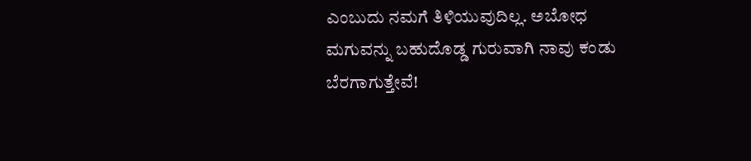ಎಂಬುದು ನಮಗೆ ತಿಳಿಯುವುದಿಲ್ಲ. ಅಬೋಧ ಮಗುವನ್ನು ಬಹುದೊಡ್ಡ ಗುರುವಾಗಿ ನಾವು ಕಂಡು ಬೆರಗಾಗುತ್ತೇವೆ!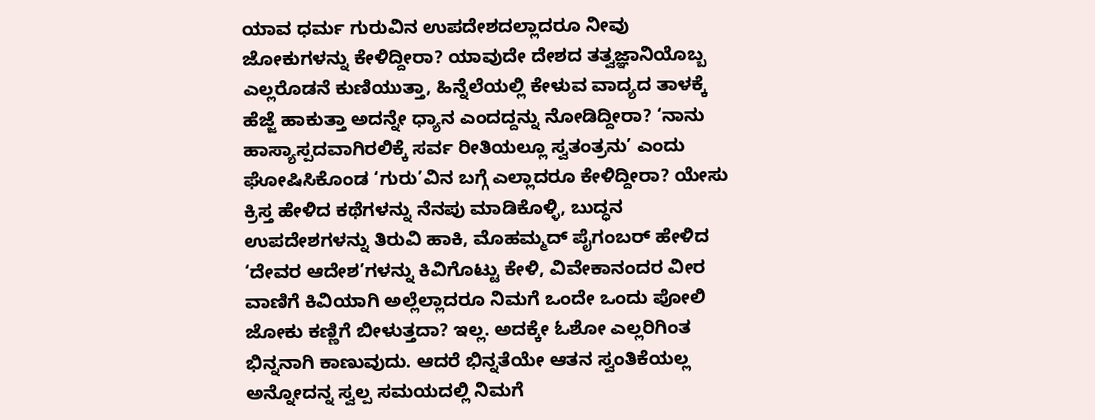ಯಾವ ಧರ್ಮ ಗುರುವಿನ ಉಪದೇಶದಲ್ಲಾದರೂ ನೀವು ಜೋಕುಗಳನ್ನು ಕೇಳಿದ್ದೀರಾ? ಯಾವುದೇ ದೇಶದ ತತ್ವಜ್ಞಾನಿಯೊಬ್ಬ ಎಲ್ಲರೊಡನೆ ಕುಣಿಯುತ್ತಾ, ಹಿನ್ನೆಲೆಯಲ್ಲಿ ಕೇಳುವ ವಾದ್ಯದ ತಾಳಕ್ಕೆ ಹೆಜ್ಜೆ ಹಾಕುತ್ತಾ ಅದನ್ನೇ ಧ್ಯಾನ ಎಂದದ್ದನ್ನು ನೋಡಿದ್ದೀರಾ? ‘ನಾನು ಹಾಸ್ಯಾಸ್ಪದವಾಗಿರಲಿಕ್ಕೆ ಸರ್ವ ರೀತಿಯಲ್ಲೂ ಸ್ವತಂತ್ರನು’ ಎಂದು ಘೋಷಿಸಿಕೊಂಡ ‘ಗುರು’ವಿನ ಬಗ್ಗೆ ಎಲ್ಲಾದರೂ ಕೇಳಿದ್ದೀರಾ? ಯೇಸು ಕ್ರಿಸ್ತ ಹೇಳಿದ ಕಥೆಗಳನ್ನು ನೆನಪು ಮಾಡಿಕೊಳ್ಳಿ, ಬುದ್ಧನ ಉಪದೇಶಗಳನ್ನು ತಿರುವಿ ಹಾಕಿ, ಮೊಹಮ್ಮದ್ ಪೈಗಂಬರ್ ಹೇಳಿದ ‘ದೇವರ ಆದೇಶ’ಗಳನ್ನು ಕಿವಿಗೊಟ್ಟು ಕೇಳಿ, ವಿವೇಕಾನಂದರ ವೀರ ವಾಣಿಗೆ ಕಿವಿಯಾಗಿ ಅಲ್ಲೆಲ್ಲಾದರೂ ನಿಮಗೆ ಒಂದೇ ಒಂದು ಪೋಲಿ ಜೋಕು ಕಣ್ಣಿಗೆ ಬೀಳುತ್ತದಾ? ಇಲ್ಲ. ಅದಕ್ಕೇ ಓಶೋ ಎಲ್ಲರಿಗಿಂತ ಭಿನ್ನನಾಗಿ ಕಾಣುವುದು. ಆದರೆ ಭಿನ್ನತೆಯೇ ಆತನ ಸ್ವಂತಿಕೆಯಲ್ಲ ಅನ್ನೋದನ್ನ ಸ್ವಲ್ಪ ಸಮಯದಲ್ಲಿ ನಿಮಗೆ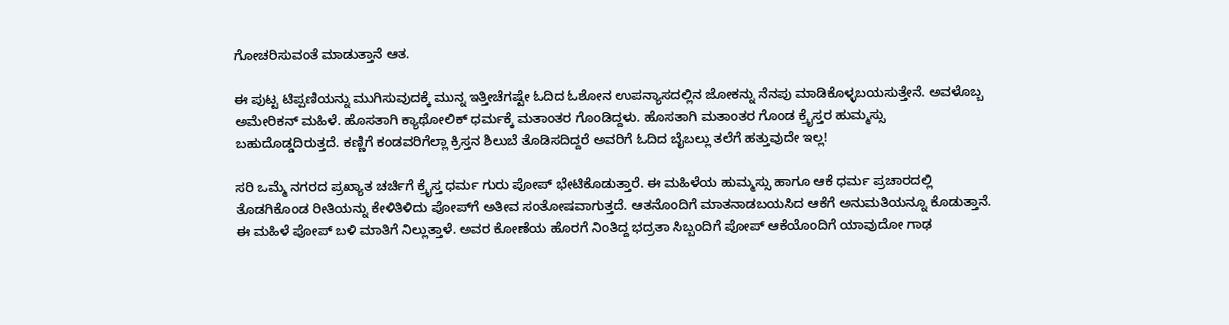ಗೋಚರಿಸುವಂತೆ ಮಾಡುತ್ತಾನೆ ಆತ.

ಈ ಪುಟ್ಟ ಟಿಪ್ಪಣಿಯನ್ನು ಮುಗಿಸುವುದಕ್ಕೆ ಮುನ್ನ ಇತ್ತೀಚೆಗಷ್ಟೇ ಓದಿದ ಓಶೋನ ಉಪನ್ಯಾಸದಲ್ಲಿನ ಜೋಕನ್ನು ನೆನಪು ಮಾಡಿಕೊಳ್ಳಬಯಸುತ್ತೇನೆ. ಅವಳೊಬ್ಬ ಅಮೇರಿಕನ್ ಮಹಿಳೆ. ಹೊಸತಾಗಿ ಕ್ಯಾಥೋಲಿಕ್ ಧರ್ಮಕ್ಕೆ ಮತಾಂತರ ಗೊಂಡಿದ್ದಳು. ಹೊಸತಾಗಿ ಮತಾಂತರ ಗೊಂಡ ಕ್ರೈಸ್ತರ ಹುಮ್ಮಸ್ಸು ಬಹುದೊಡ್ಡದಿರುತ್ತದೆ. ಕಣ್ಣಿಗೆ ಕಂಡವರಿಗೆಲ್ಲಾ ಕ್ರಿಸ್ತನ ಶಿಲುಬೆ ತೊಡಿಸದಿದ್ದರೆ ಅವರಿಗೆ ಓದಿದ ಬೈಬಲ್ಲು ತಲೆಗೆ ಹತ್ತುವುದೇ ಇಲ್ಲ!

ಸರಿ ಒಮ್ಮೆ ನಗರದ ಪ್ರಖ್ಯಾತ ಚರ್ಚಿಗೆ ಕ್ರೈಸ್ತ ಧರ್ಮ ಗುರು ಪೋಪ್ ಭೇಟಿಕೊಡುತ್ತಾರೆ. ಈ ಮಹಿಳೆಯ ಹುಮ್ಮಸ್ಸು ಹಾಗೂ ಆಕೆ ಧರ್ಮ ಪ್ರಚಾರದಲ್ಲಿ ತೊಡಗಿಕೊಂಡ ರೀತಿಯನ್ನು ಕೇಳಿತಿಳಿದು ಪೋಪ್‌ಗೆ ಅತೀವ ಸಂತೋಷವಾಗುತ್ತದೆ. ಆತನೊಂದಿಗೆ ಮಾತನಾಡಬಯಸಿದ ಆಕೆಗೆ ಅನುಮತಿಯನ್ನೂ ಕೊಡುತ್ತಾನೆ. ಈ ಮಹಿಳೆ ಪೋಪ್ ಬಳಿ ಮಾತಿಗೆ ನಿಲ್ಲುತ್ತಾಳೆ. ಅವರ ಕೋಣೆಯ ಹೊರಗೆ ನಿಂತಿದ್ದ ಭದ್ರತಾ ಸಿಬ್ಬಂದಿಗೆ ಪೋಪ್ ಆಕೆಯೊಂದಿಗೆ ಯಾವುದೋ ಗಾಢ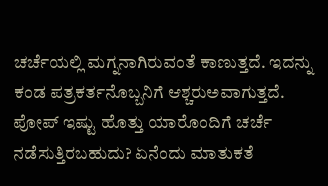ಚರ್ಚೆಯಲ್ಲಿ ಮಗ್ನನಾಗಿರುವಂತೆ ಕಾಣುತ್ತದೆ. ಇದನ್ನು ಕಂಡ ಪತ್ರಕರ್ತನೊಬ್ಬನಿಗೆ ಆಶ್ಚರುಅವಾಗುತ್ತದೆ. ಪೋಪ್ ಇಷ್ಟು ಹೊತ್ತು ಯಾರೊಂದಿಗೆ ಚರ್ಚೆ ನಡೆಸುತ್ತಿರಬಹುದು? ಏನೆಂದು ಮಾತುಕತೆ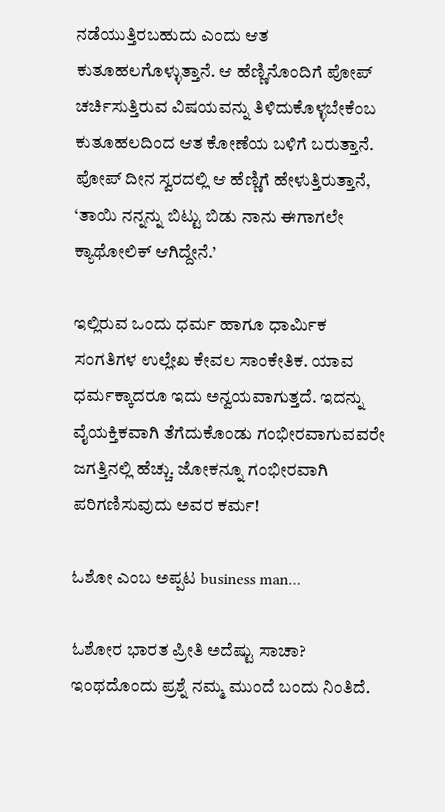ನಡೆಯುತ್ತಿರಬಹುದು ಎಂದು ಆತ ಕುತೂಹಲಗೊಳ್ಳುತ್ತಾನೆ. ಆ ಹೆಣ್ಣಿನೊಂದಿಗೆ ಪೋಪ್ ಚರ್ಚಿಸುತ್ತಿರುವ ವಿಷಯವನ್ನು ತಿಳಿದುಕೊಳ್ಳಬೇಕೆಂಬ ಕುತೂಹಲದಿಂದ ಆತ ಕೋಣೆಯ ಬಳಿಗೆ ಬರುತ್ತಾನೆ. ಪೋಪ್ ದೀನ ಸ್ವರದಲ್ಲಿ ಆ ಹೆಣ್ಣಿಗೆ ಹೇಳುತ್ತಿರುತ್ತಾನೆ, ‘ತಾಯಿ ನನ್ನನ್ನು ಬಿಟ್ಟು ಬಿಡು ನಾನು ಈಗಾಗಲೇ ಕ್ಯಾಥೋಲಿಕ್ ಆಗಿದ್ದೇನೆ.’

ಇಲ್ಲಿರುವ ಒಂದು ಧರ್ಮ ಹಾಗೂ ಧಾರ್ಮಿಕ ಸಂಗತಿಗಳ ಉಲ್ಲೇಖ ಕೇವಲ ಸಾಂಕೇತಿಕ. ಯಾವ ಧರ್ಮಕ್ಕಾದರೂ ಇದು ಅನ್ವಯವಾಗುತ್ತದೆ. ಇದನ್ನು ವೈಯಕ್ತಿಕವಾಗಿ ತೆಗೆದುಕೊಂಡು ಗಂಭೀರವಾಗುವವರೇ ಜಗತ್ತಿನಲ್ಲಿ ಹೆಚ್ಚು. ಜೋಕನ್ನೂ ಗಂಭೀರವಾಗಿ ಪರಿಗಣಿಸುವುದು ಅವರ ಕರ್ಮ!

ಓಶೋ ಎಂಬ ಅಪ್ಪಟ business man…

ಓಶೋರ ಭಾರತ ಪ್ರೀತಿ ಅದೆಷ್ಟು ಸಾಚಾ?
ಇಂಥದೊಂದು ಪ್ರಶ್ನೆ ನಮ್ಮ ಮುಂದೆ ಬಂದು ನಿಂತಿದೆ.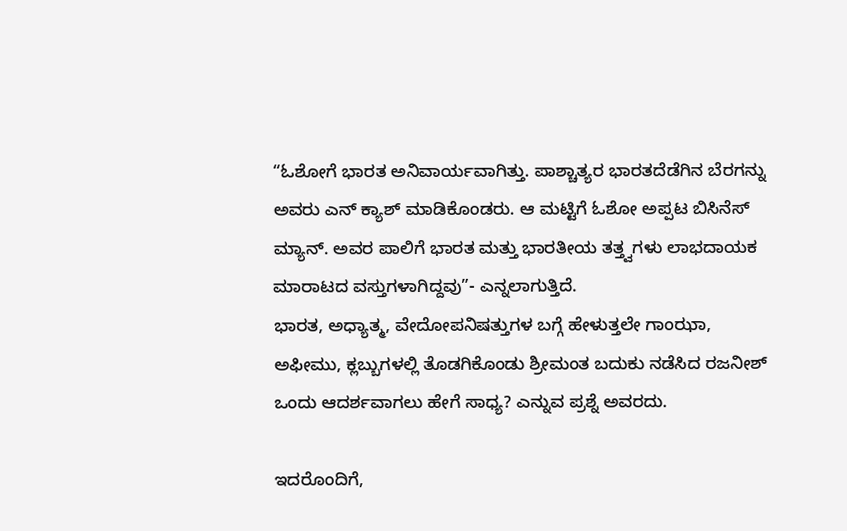“ಓಶೋಗೆ ಭಾರತ ಅನಿವಾರ್ಯವಾಗಿತ್ತು. ಪಾಶ್ಚಾತ್ಯರ ಭಾರತದೆಡೆಗಿನ ಬೆರಗನ್ನು ಅವರು ಎನ್ ಕ್ಯಾಶ್ ಮಾಡಿಕೊಂಡರು. ಆ ಮಟ್ಟಿಗೆ ಓಶೋ ಅಪ್ಪಟ ಬಿಸಿನೆಸ್ ಮ್ಯಾನ್. ಅವರ ಪಾಲಿಗೆ ಭಾರತ ಮತ್ತು ಭಾರತೀಯ ತತ್ತ್ವಗಳು ಲಾಭದಾಯಕ ಮಾರಾಟದ ವಸ್ತುಗಳಾಗಿದ್ದವು”- ಎನ್ನಲಾಗುತ್ತಿದೆ.
ಭಾರತ, ಅಧ್ಯಾತ್ಮ, ವೇದೋಪನಿಷತ್ತುಗಳ ಬಗ್ಗೆ ಹೇಳುತ್ತಲೇ ಗಾಂಝಾ, ಅಫೀಮು, ಕ್ಲಬ್ಬುಗಳಲ್ಲಿ ತೊಡಗಿಕೊಂಡು ಶ್ರೀಮಂತ ಬದುಕು ನಡೆಸಿದ ರಜನೀಶ್ ಒಂದು ಆದರ್ಶವಾಗಲು ಹೇಗೆ ಸಾಧ್ಯ? ಎನ್ನುವ ಪ್ರಶ್ನೆ ಅವರದು.

ಇದರೊಂದಿಗೆ,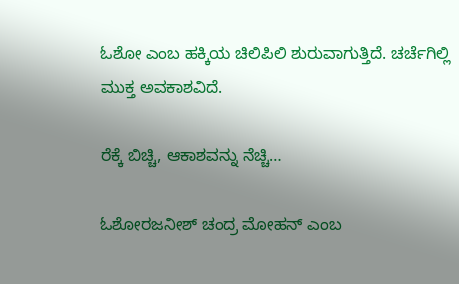ಓಶೋ ಎಂಬ ಹಕ್ಕಿಯ ಚಿಲಿಪಿಲಿ ಶುರುವಾಗುತ್ತಿದೆ. ಚರ್ಚೆಗಿಲ್ಲಿ ಮುಕ್ತ ಅವಕಾಶವಿದೆ.

ರೆಕ್ಕೆ ಬಿಚ್ಚಿ, ಆಕಾಶವನ್ನು ನೆಚ್ಚಿ…

ಓಶೋರಜನೀಶ್ ಚಂದ್ರ ಮೋಹನ್ ಎಂಬ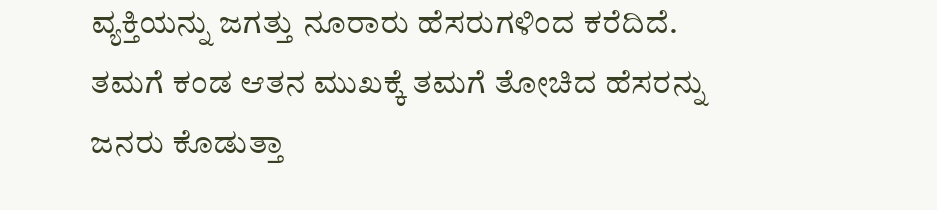ವ್ಯಕ್ತಿಯನ್ನು ಜಗತ್ತು ನೂರಾರು ಹೆಸರುಗಳಿಂದ ಕರೆದಿದೆ. ತಮಗೆ ಕಂಡ ಆತನ ಮುಖಕ್ಕೆ ತಮಗೆ ತೋಚಿದ ಹೆಸರನ್ನು ಜನರು ಕೊಡುತ್ತಾ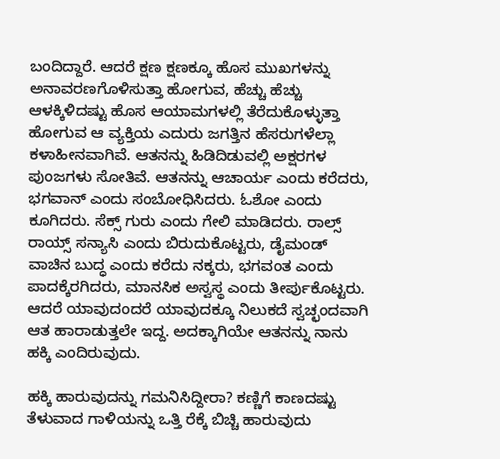ಬಂದಿದ್ದಾರೆ. ಆದರೆ ಕ್ಷಣ ಕ್ಷಣಕ್ಕೂ ಹೊಸ ಮುಖಗಳನ್ನು ಅನಾವರಣಗೊಳಿಸುತ್ತಾ ಹೋಗುವ, ಹೆಚ್ಚು ಹೆಚ್ಚು ಆಳಕ್ಕಿಳಿದಷ್ಟು ಹೊಸ ಆಯಾಮಗಳಲ್ಲಿ ತೆರೆದುಕೊಳ್ಳುತ್ತಾ ಹೋಗುವ ಆ ವ್ಯಕ್ತಿಯ ಎದುರು ಜಗತ್ತಿನ ಹೆಸರುಗಳೆಲ್ಲಾ ಕಳಾಹೀನವಾಗಿವೆ. ಆತನನ್ನು ಹಿಡಿದಿಡುವಲ್ಲಿ ಅಕ್ಷರಗಳ ಪುಂಜಗಳು ಸೋತಿವೆ. ಆತನನ್ನು ಆಚಾರ್ಯ ಎಂದು ಕರೆದರು, ಭಗವಾನ್ ಎಂದು ಸಂಬೋಧಿಸಿದರು. ಓಶೋ ಎಂದು ಕೂಗಿದರು. ಸೆಕ್ಸ್ ಗುರು ಎಂದು ಗೇಲಿ ಮಾಡಿದರು. ರಾಲ್ಸ್ ರಾಯ್ಸ್ ಸನ್ಯಾಸಿ ಎಂದು ಬಿರುದುಕೊಟ್ಟರು, ಡೈಮಂಡ್ ವಾಚಿನ ಬುದ್ಧ ಎಂದು ಕರೆದು ನಕ್ಕರು, ಭಗವಂತ ಎಂದು ಪಾದಕ್ಕೆರಗಿದರು, ಮಾನಸಿಕ ಅಸ್ವಸ್ಥ ಎಂದು ತೀರ್ಪುಕೊಟ್ಟರು. ಆದರೆ ಯಾವುದಂದರೆ ಯಾವುದಕ್ಕೂ ನಿಲುಕದೆ ಸ್ವಚ್ಛಂದವಾಗಿ ಆತ ಹಾರಾಡುತ್ತಲೇ ಇದ್ದ. ಅದಕ್ಕಾಗಿಯೇ ಆತನನ್ನು ನಾನು ಹಕ್ಕಿ ಎಂದಿರುವುದು.

ಹಕ್ಕಿ ಹಾರುವುದನ್ನು ಗಮನಿಸಿದ್ದೀರಾ? ಕಣ್ಣಿಗೆ ಕಾಣದಷ್ಟು ತೆಳುವಾದ ಗಾಳಿಯನ್ನು ಒತ್ತಿ ರೆಕ್ಕೆ ಬಿಚ್ಚಿ ಹಾರುವುದು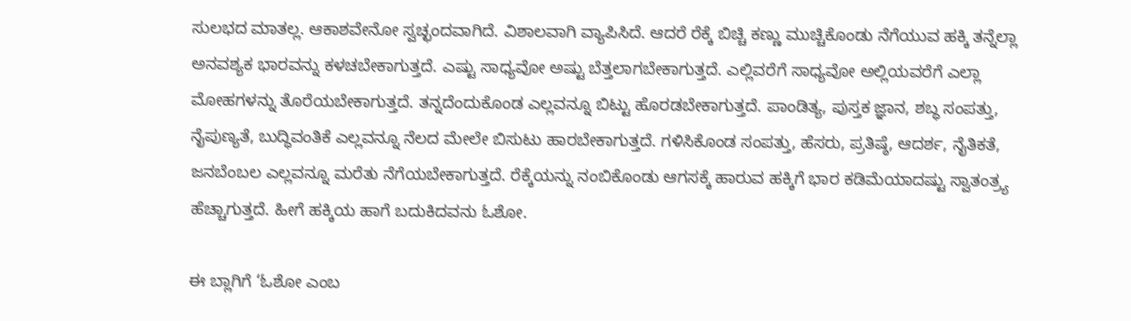ಸುಲಭದ ಮಾತಲ್ಲ. ಆಕಾಶವೇನೋ ಸ್ವಚ್ಛಂದವಾಗಿದೆ. ವಿಶಾಲವಾಗಿ ವ್ಯಾಪಿಸಿದೆ. ಆದರೆ ರೆಕ್ಕೆ ಬಿಚ್ಚಿ ಕಣ್ಣು ಮುಚ್ಚಿಕೊಂಡು ನೆಗೆಯುವ ಹಕ್ಕಿ ತನ್ನೆಲ್ಲಾ ಅನವಶ್ಯಕ ಭಾರವನ್ನು ಕಳಚಬೇಕಾಗುತ್ತದೆ. ಎಷ್ಟು ಸಾಧ್ಯವೋ ಅಷ್ಟು ಬೆತ್ತಲಾಗಬೇಕಾಗುತ್ತದೆ. ಎಲ್ಲಿವರೆಗೆ ಸಾಧ್ಯವೋ ಅಲ್ಲಿಯವರೆಗೆ ಎಲ್ಲಾ ಮೋಹಗಳನ್ನು ತೊರೆಯಬೇಕಾಗುತ್ತದೆ. ತನ್ನದೆಂದುಕೊಂಡ ಎಲ್ಲವನ್ನೂ ಬಿಟ್ಟು ಹೊರಡಬೇಕಾಗುತ್ತದೆ. ಪಾಂಡಿತ್ಯ, ಪುಸ್ತಕ ಜ್ಞಾನ, ಶಬ್ಧ ಸಂಪತ್ತು, ನೈಪುಣ್ಯತೆ, ಬುದ್ಧಿವಂತಿಕೆ ಎಲ್ಲವನ್ನೂ ನೆಲದ ಮೇಲೇ ಬಿಸುಟು ಹಾರಬೇಕಾಗುತ್ತದೆ. ಗಳಿಸಿಕೊಂಡ ಸಂಪತ್ತು, ಹೆಸರು, ಪ್ರತಿಷ್ಠೆ, ಆದರ್ಶ, ನೈತಿಕತೆ, ಜನಬೆಂಬಲ ಎಲ್ಲವನ್ನೂ ಮರೆತು ನೆಗೆಯಬೇಕಾಗುತ್ತದೆ. ರೆಕ್ಕೆಯನ್ನು ನಂಬಿಕೊಂಡು ಆಗಸಕ್ಕೆ ಹಾರುವ ಹಕ್ಕಿಗೆ ಭಾರ ಕಡಿಮೆಯಾದಷ್ಟು ಸ್ವಾತಂತ್ರ್ಯ ಹೆಚ್ಚಾಗುತ್ತದೆ. ಹೀಗೆ ಹಕ್ಕಿಯ ಹಾಗೆ ಬದುಕಿದವನು ಓಶೋ.

ಈ ಬ್ಲಾಗಿಗೆ ‘ಓಶೋ ಎಂಬ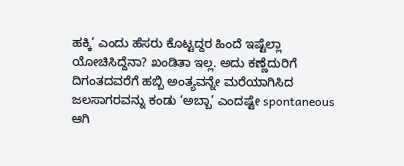ಹಕ್ಕಿ’ ಎಂದು ಹೆಸರು ಕೊಟ್ಟದ್ದರ ಹಿಂದೆ ಇಷ್ಟೆಲ್ಲಾ ಯೋಚಿಸಿದ್ದೆನಾ? ಖಂಡಿತಾ ಇಲ್ಲ. ಅದು ಕಣ್ಣೆದುರಿಗೆ ದಿಗಂತದವರೆಗೆ ಹಬ್ಬಿ ಅಂತ್ಯವನ್ನೇ ಮರೆಯಾಗಿಸಿದ ಜಲಸಾಗರವನ್ನು ಕಂಡು ‘ಅಬ್ಬಾ’ ಎಂದಷ್ಟೇ spontaneous ಆಗಿ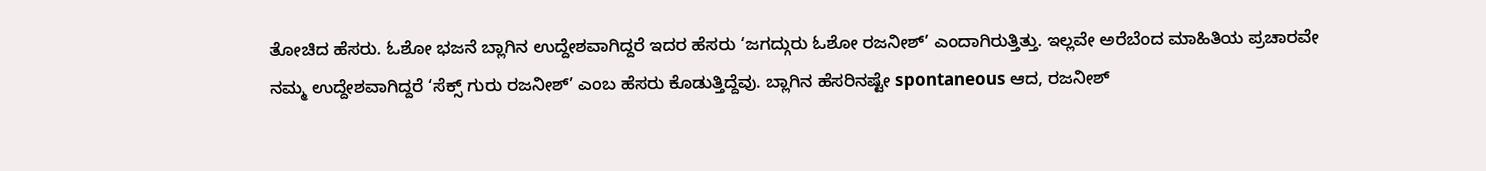ತೋಚಿದ ಹೆಸರು. ಓಶೋ ಭಜನೆ ಬ್ಲಾಗಿನ ಉದ್ದೇಶವಾಗಿದ್ದರೆ ಇದರ ಹೆಸರು ‘ಜಗದ್ಗುರು ಓಶೋ ರಜನೀಶ್’ ಎಂದಾಗಿರುತ್ತಿತ್ತು. ಇಲ್ಲವೇ ಅರೆಬೆಂದ ಮಾಹಿತಿಯ ಪ್ರಚಾರವೇ ನಮ್ಮ ಉದ್ದೇಶವಾಗಿದ್ದರೆ ‘ಸೆಕ್ಸ್ ಗುರು ರಜನೀಶ್’ ಎಂಬ ಹೆಸರು ಕೊಡುತ್ತಿದ್ದೆವು. ಬ್ಲಾಗಿನ ಹೆಸರಿನಷ್ಟೇ spontaneous ಆದ, ರಜನೀಶ್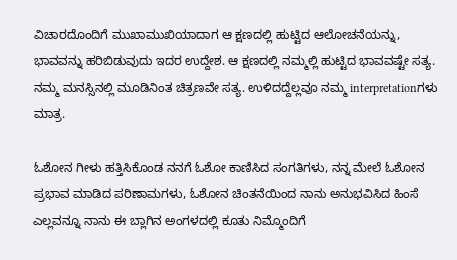ವಿಚಾರದೊಂದಿಗೆ ಮುಖಾಮುಖಿಯಾದಾಗ ಆ ಕ್ಷಣದಲ್ಲಿ ಹುಟ್ಟಿದ ಆಲೋಚನೆಯನ್ನು, ಭಾವವನ್ನು ಹರಿಬಿಡುವುದು ಇದರ ಉದ್ದೇಶ. ಆ ಕ್ಷಣದಲ್ಲಿ ನಮ್ಮಲ್ಲಿ ಹುಟ್ಟಿದ ಭಾವವಷ್ಟೇ ಸತ್ಯ. ನಮ್ಮ ಮನಸ್ಸಿನಲ್ಲಿ ಮೂಡಿನಿಂತ ಚಿತ್ರಣವೇ ಸತ್ಯ. ಉಳಿದದ್ದೆಲ್ಲವೂ ನಮ್ಮ interpretationಗಳು ಮಾತ್ರ.

ಓಶೋನ ಗೀಳು ಹತ್ತಿಸಿಕೊಂಡ ನನಗೆ ಓಶೋ ಕಾಣಿಸಿದ ಸಂಗತಿಗಳು, ನನ್ನ ಮೇಲೆ ಓಶೋನ ಪ್ರಭಾವ ಮಾಡಿದ ಪರಿಣಾಮಗಳು, ಓಶೋನ ಚಿಂತನೆಯಿಂದ ನಾನು ಅನುಭವಿಸಿದ ಹಿಂಸೆ ಎಲ್ಲವನ್ನೂ ನಾನು ಈ ಬ್ಲಾಗಿನ ಅಂಗಳದಲ್ಲಿ ಕೂತು ನಿಮ್ಮೊಂದಿಗೆ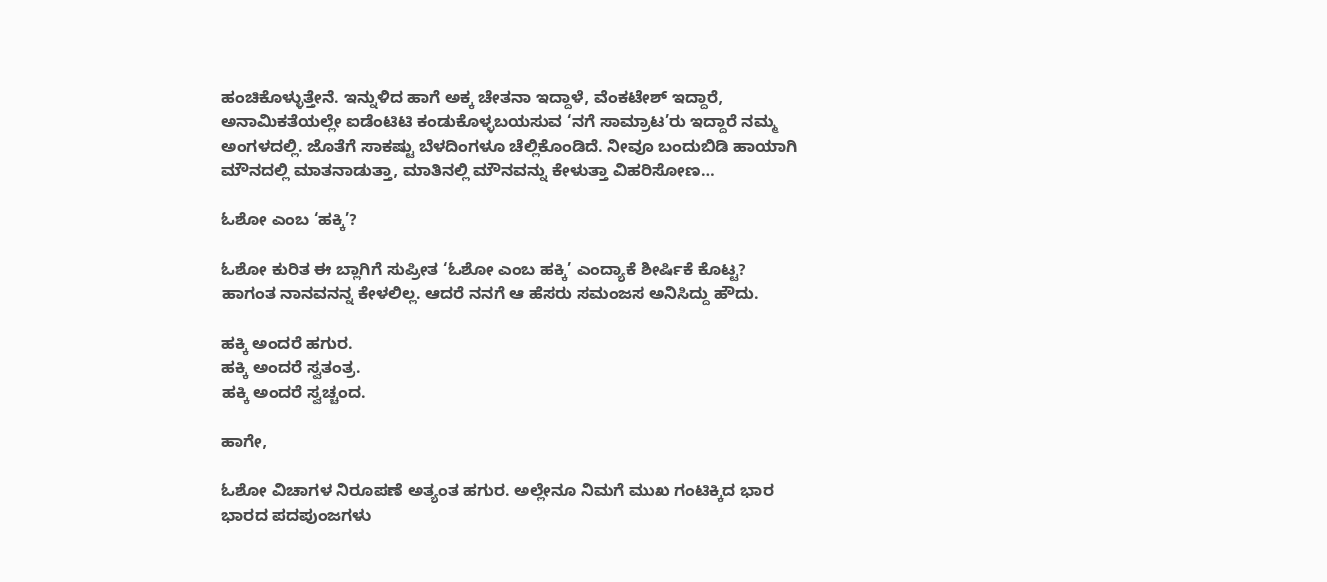ಹಂಚಿಕೊಳ್ಳುತ್ತೇನೆ. ಇನ್ನುಳಿದ ಹಾಗೆ ಅಕ್ಕ ಚೇತನಾ ಇದ್ದಾಳೆ, ವೆಂಕಟೇಶ್ ಇದ್ದಾರೆ, ಅನಾಮಿಕತೆಯಲ್ಲೇ ಐಡೆಂಟಿಟಿ ಕಂಡುಕೊಳ್ಳಬಯಸುವ ‘ನಗೆ ಸಾಮ್ರಾಟ’ರು ಇದ್ದಾರೆ ನಮ್ಮ ಅಂಗಳದಲ್ಲಿ. ಜೊತೆಗೆ ಸಾಕಷ್ಟು ಬೆಳದಿಂಗಳೂ ಚೆಲ್ಲಿಕೊಂಡಿದೆ. ನೀವೂ ಬಂದುಬಿಡಿ ಹಾಯಾಗಿ ಮೌನದಲ್ಲಿ ಮಾತನಾಡುತ್ತಾ, ಮಾತಿನಲ್ಲಿ ಮೌನವನ್ನು ಕೇಳುತ್ತಾ ವಿಹರಿಸೋಣ…

ಓಶೋ ಎಂಬ ‘ಹಕ್ಕಿ’?

ಓಶೋ ಕುರಿತ ಈ ಬ್ಲಾಗಿಗೆ ಸುಪ್ರೀತ ‘ಓಶೋ ಎಂಬ ಹಕ್ಕಿ’ ಎಂದ್ಯಾಕೆ ಶೀರ್ಷಿಕೆ ಕೊಟ್ಟ?
ಹಾಗಂತ ನಾನವನನ್ನ ಕೇಳಲಿಲ್ಲ. ಆದರೆ ನನಗೆ ಆ ಹೆಸರು ಸಮಂಜಸ ಅನಿಸಿದ್ದು ಹೌದು.

ಹಕ್ಕಿ ಅಂದರೆ ಹಗುರ.
ಹಕ್ಕಿ ಅಂದರೆ ಸ್ವತಂತ್ರ.
ಹಕ್ಕಿ ಅಂದರೆ ಸ್ವಚ್ಚಂದ.

ಹಾಗೇ,

ಓಶೋ ವಿಚಾಗಳ ನಿರೂಪಣೆ ಅತ್ಯಂತ ಹಗುರ. ಅಲ್ಲೇನೂ ನಿಮಗೆ ಮುಖ ಗಂಟಿಕ್ಕಿದ ಭಾರ ಭಾರದ ಪದಪುಂಜಗಳು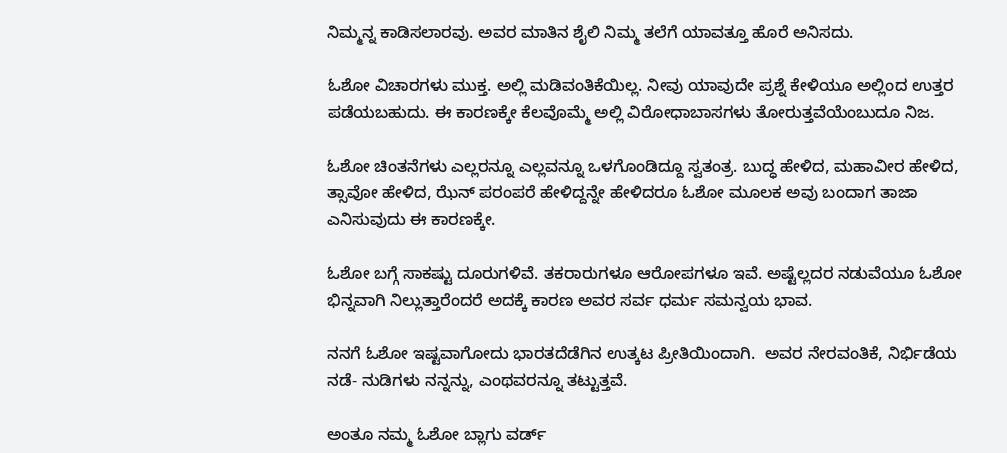ನಿಮ್ಮನ್ನ ಕಾಡಿಸಲಾರವು. ಅವರ ಮಾತಿನ ಶೈಲಿ ನಿಮ್ಮ ತಲೆಗೆ ಯಾವತ್ತೂ ಹೊರೆ ಅನಿಸದು.

ಓಶೋ ವಿಚಾರಗಳು ಮುಕ್ತ. ಅಲ್ಲಿ ಮಡಿವಂತಿಕೆಯಿಲ್ಲ. ನೀವು ಯಾವುದೇ ಪ್ರಶ್ನೆ ಕೇಳಿಯೂ ಅಲ್ಲಿಂದ ಉತ್ತರ ಪಡೆಯಬಹುದು. ಈ ಕಾರಣಕ್ಕೇ ಕೆಲವೊಮ್ಮೆ ಅಲ್ಲಿ ವಿರೋಧಾಬಾಸಗಳು ತೋರುತ್ತವೆಯೆಂಬುದೂ ನಿಜ.

ಓಶೋ ಚಿಂತನೆಗಳು ಎಲ್ಲರನ್ನೂ ಎಲ್ಲವನ್ನೂ ಒಳಗೊಂಡಿದ್ದೂ ಸ್ವತಂತ್ರ. ಬುದ್ಧ ಹೇಳಿದ, ಮಹಾವೀರ ಹೇಳಿದ, ತ್ಸಾವೋ ಹೇಳಿದ, ಝೆನ್ ಪರಂಪರೆ ಹೇಳಿದ್ದನ್ನೇ ಹೇಳಿದರೂ ಓಶೋ ಮೂಲಕ ಅವು ಬಂದಾಗ ತಾಜಾ ಎನಿಸುವುದು ಈ ಕಾರಣಕ್ಕೇ.

ಓಶೋ ಬಗ್ಗೆ ಸಾಕಷ್ಟು ದೂರುಗಳಿವೆ. ತಕರಾರುಗಳೂ ಆರೋಪಗಳೂ ಇವೆ. ಅಷ್ಟೆಲ್ಲದರ ನಡುವೆಯೂ ಓಶೋ ಭಿನ್ನವಾಗಿ ನಿಲ್ಲುತ್ತಾರೆಂದರೆ ಅದಕ್ಕೆ ಕಾರಣ ಅವರ ಸರ್ವ ಧರ್ಮ ಸಮನ್ವಯ ಭಾವ.

ನನಗೆ ಓಶೋ ಇಷ್ಟವಾಗೋದು ಭಾರತದೆಡೆಗಿನ ಉತ್ಕಟ ಪ್ರೀತಿಯಿಂದಾಗಿ.  ಅವರ ನೇರವಂತಿಕೆ, ನಿರ್ಭಿಡೆಯ ನಡೆ- ನುಡಿಗಳು ನನ್ನನ್ನು, ಎಂಥವರನ್ನೂ ತಟ್ಟುತ್ತವೆ.

ಅಂತೂ ನಮ್ಮ ಓಶೋ ಬ್ಲಾಗು ವರ್ಡ್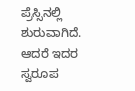ಪ್ರೆಸ್ಸಿನಲ್ಲಿ ಶುರುವಾಗಿದೆ. ಆದರೆ ಇದರ ಸ್ವರೂಪ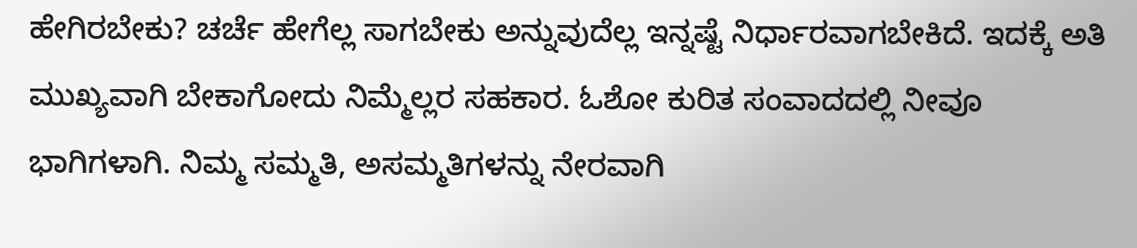ಹೇಗಿರಬೇಕು? ಚರ್ಚೆ ಹೇಗೆಲ್ಲ ಸಾಗಬೇಕು ಅನ್ನುವುದೆಲ್ಲ ಇನ್ನಷ್ಟೆ ನಿರ್ಧಾರವಾಗಬೇಕಿದೆ. ಇದಕ್ಕೆ ಅತಿ ಮುಖ್ಯವಾಗಿ ಬೇಕಾಗೋದು ನಿಮ್ಮೆಲ್ಲರ ಸಹಕಾರ. ಓಶೋ ಕುರಿತ ಸಂವಾದದಲ್ಲಿ ನೀವೂ ಭಾಗಿಗಳಾಗಿ. ನಿಮ್ಮ ಸಮ್ಮತಿ, ಅಸಮ್ಮತಿಗಳನ್ನು ನೇರವಾಗಿ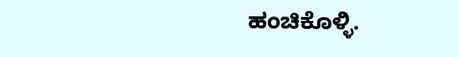ಹಂಚಿಕೊಳ್ಳಿ.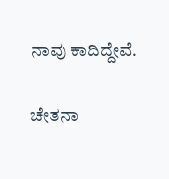ನಾವು ಕಾದಿದ್ದೇವೆ.

ಚೇತನಾ